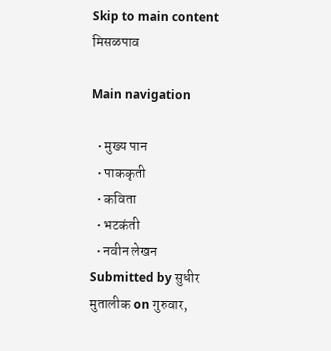Skip to main content
मिसळपाव

Main navigation

  • मुख्य पान
  • पाककृती
  • कविता
  • भटकंती
  • नवीन लेखन
Submitted by सुधीर मुतालीक on गुरुवार,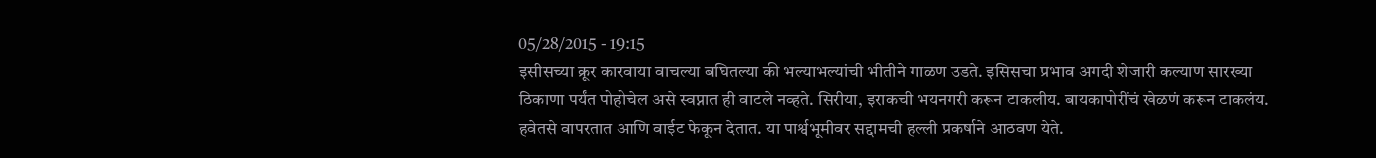05/28/2015 - 19:15
इसीसच्या क्रूर कारवाया वाचल्या बघितल्या की भल्याभल्यांची भीतीने गाळण उडते. इसिसचा प्रभाव अगदी शेजारी कल्याण सारख्या ठिकाणा पर्यंत पोहोचेल असे स्वप्नात ही वाटले नव्हते. सिरीया, इराकची भयनगरी करून टाकलीय. बायकापोरींचं खेळणं करून टाकलंय. हवेतसे वापरतात आणि वाईट फेकून देतात. या पार्श्वभूमीवर सद्दामची हल्ली प्रकर्षाने आठवण येते.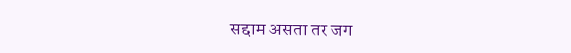सद्दाम असता तर जग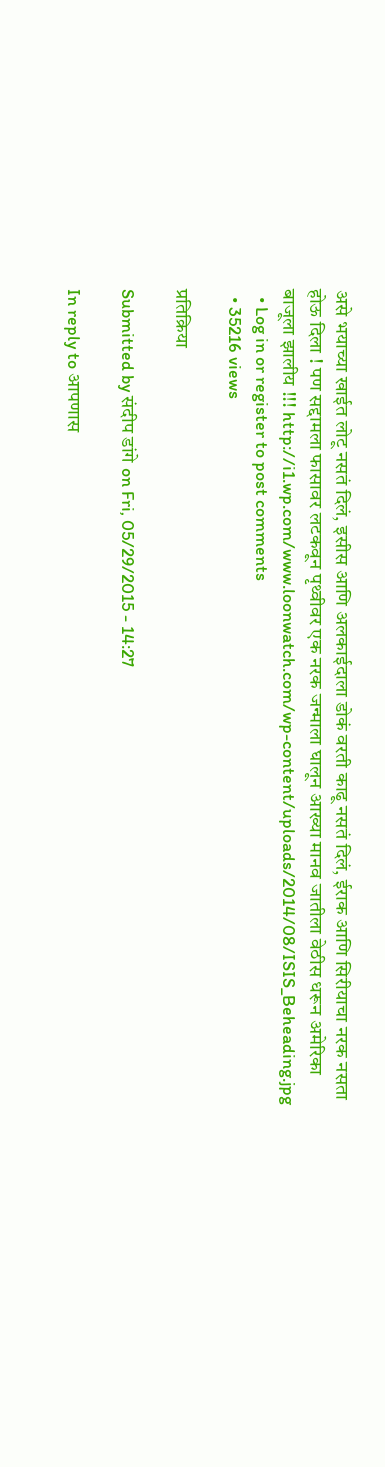असे भयाच्या खाईत लोटू नसतं दिलं, इसीस आणि अलकाईदाला डोकं वरती काढू नसतं दिलं, ईराक आणि सिरीयाचा नरक नसता होऊ दिला ! पण सद्दामला फासावर लटकवून पृथ्वीवर एक नरक जन्माला घालून आख्या मानव जातीला वेठीस धरून अमेरिका बाजूला झालीय !!! http://i1.wp.com/www.loonwatch.com/wp-content/uploads/2014/08/ISIS_Beheading.jpg
  • Log in or register to post comments
  • 35216 views

प्रतिक्रिया

Submitted by संदीप डांगे on Fri, 05/29/2015 - 14:27

In reply to आपणास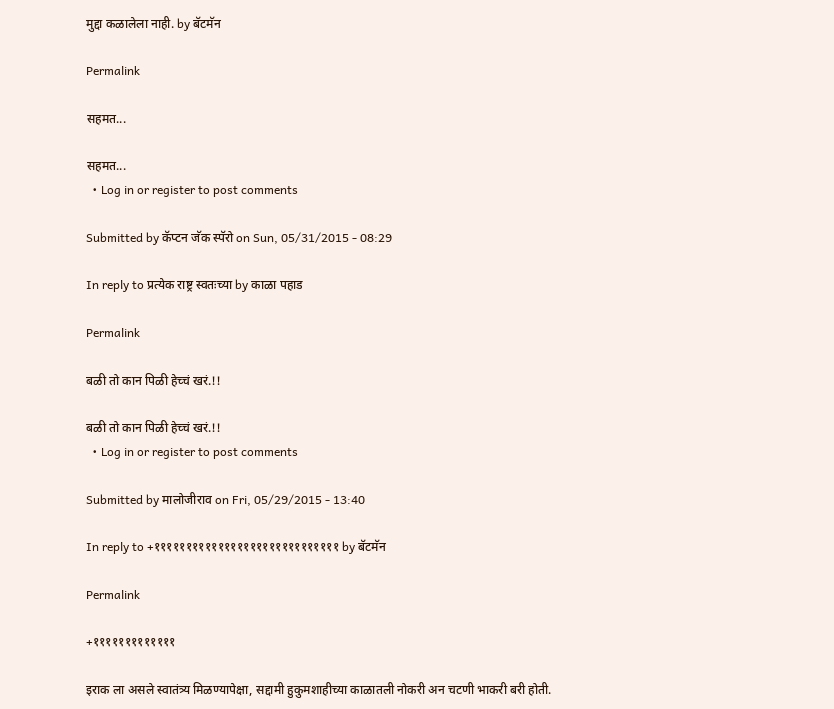मुद्दा कळालेला नाही. by बॅटमॅन

Permalink

सहमत...

सहमत...
  • Log in or register to post comments

Submitted by कॅप्टन जॅक स्पॅरो on Sun, 05/31/2015 - 08:29

In reply to प्रत्येक राष्ट्र स्वतःच्या by काळा पहाड

Permalink

बळी तो कान पिळी हेच्चं खरं.!!

बळी तो कान पिळी हेच्चं खरं.!!
  • Log in or register to post comments

Submitted by मालोजीराव on Fri, 05/29/2015 - 13:40

In reply to +१११११११११११११११११११११११११११११ by बॅटमॅन

Permalink

+१११११११११११११

इराक ला असले स्वातंत्र्य मिळण्यापेक्षा, सद्दामी हुकुमशाहीच्या काळातली नोकरी अन चटणी भाकरी बरी होती.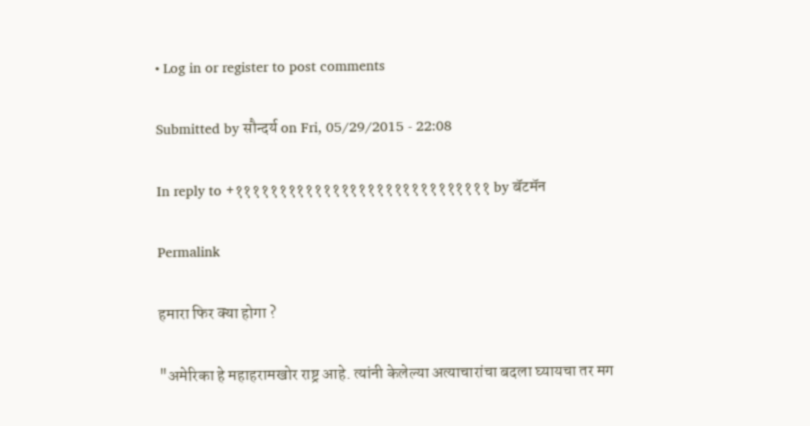• Log in or register to post comments

Submitted by सौन्दर्य on Fri, 05/29/2015 - 22:08

In reply to +१११११११११११११११११११११११११११११ by बॅटमॅन

Permalink

हमारा फिर क्या होगा ?

"अमेरिका हे महाहरामखोर राष्ट्र आहे. त्यांनी केलेल्या अत्याचारांचा बदला घ्यायचा तर मग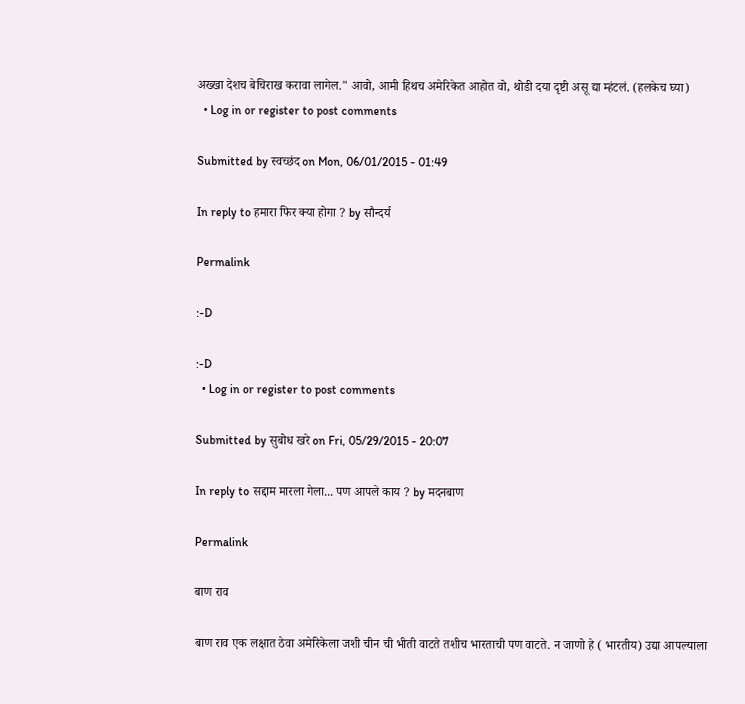अख्खा देशच बेचिराख करावा लागेल." आवो, आमी हिथच अमेरिकेत आहोत वो, थोडी दया दृष्टी असू द्या म्हंटलं. (हलकेच घ्या)
  • Log in or register to post comments

Submitted by स्वच्छंद on Mon, 06/01/2015 - 01:49

In reply to हमारा फिर क्या होगा ? by सौन्दर्य

Permalink

:-D

:-D
  • Log in or register to post comments

Submitted by सुबोध खरे on Fri, 05/29/2015 - 20:07

In reply to सद्दाम मारला गेला... पण आपले काय ? by मदनबाण

Permalink

बाण राव

बाण राव एक लक्षात ठेवा अमेरिकेला जशी चीन ची भीती वाटते तशीच भारताची पण वाटते. न जाणो हे ( भारतीय) उद्या आपल्याला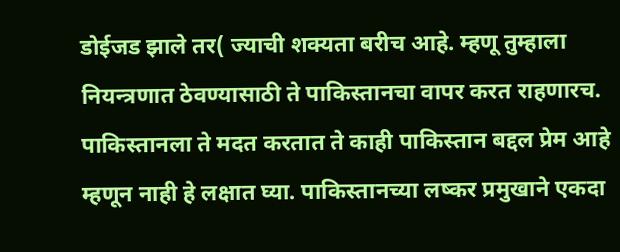डोईजड झाले तर( ज्याची शक्यता बरीच आहे. म्हणू तुम्हाला नियन्त्रणात ठेवण्यासाठी ते पाकिस्तानचा वापर करत राहणारच. पाकिस्तानला ते मदत करतात ते काही पाकिस्तान बद्दल प्रेम आहे म्हणून नाही हे लक्षात घ्या. पाकिस्तानच्या लष्कर प्रमुखाने एकदा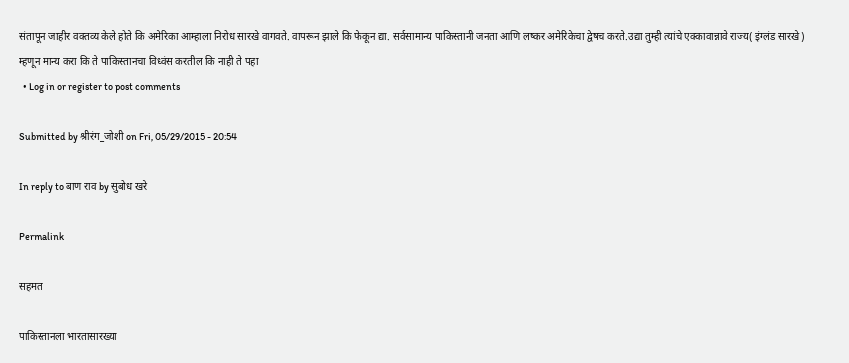संतापून जाहीर वक्तव्य केले होते कि अमेरिका आम्हाला निरोध सारखे वागवते. वापरून झाले कि फेकून द्या. सर्वसामान्य पाकिस्तानी जनता आणि लष्कर अमेरिकेचा द्वेषच करते.उद्या तुम्ही त्यांचे एक्कावान्नावे राज्य( इंग्लंड सारखे) म्हणून मान्य करा कि ते पाकिस्तानचा विध्वंस करतील कि नाही ते पहा
  • Log in or register to post comments

Submitted by श्रीरंग_जोशी on Fri, 05/29/2015 - 20:54

In reply to बाण राव by सुबोध खरे

Permalink

सहमत

पाकिस्तानला भारतासारख्या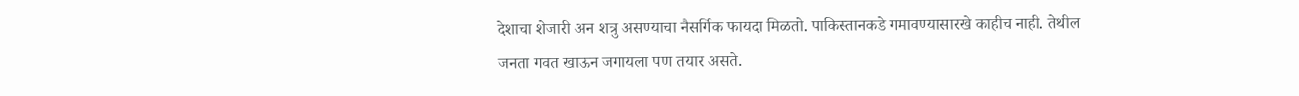देशाचा शेजारी अन शत्रु असण्याचा नैसर्गिक फायदा मिळतो. पाकिस्तानकडे गमावण्यासारखे काहीच नाही. तेथील जनता गवत खाऊन जगायला पण तयार असते.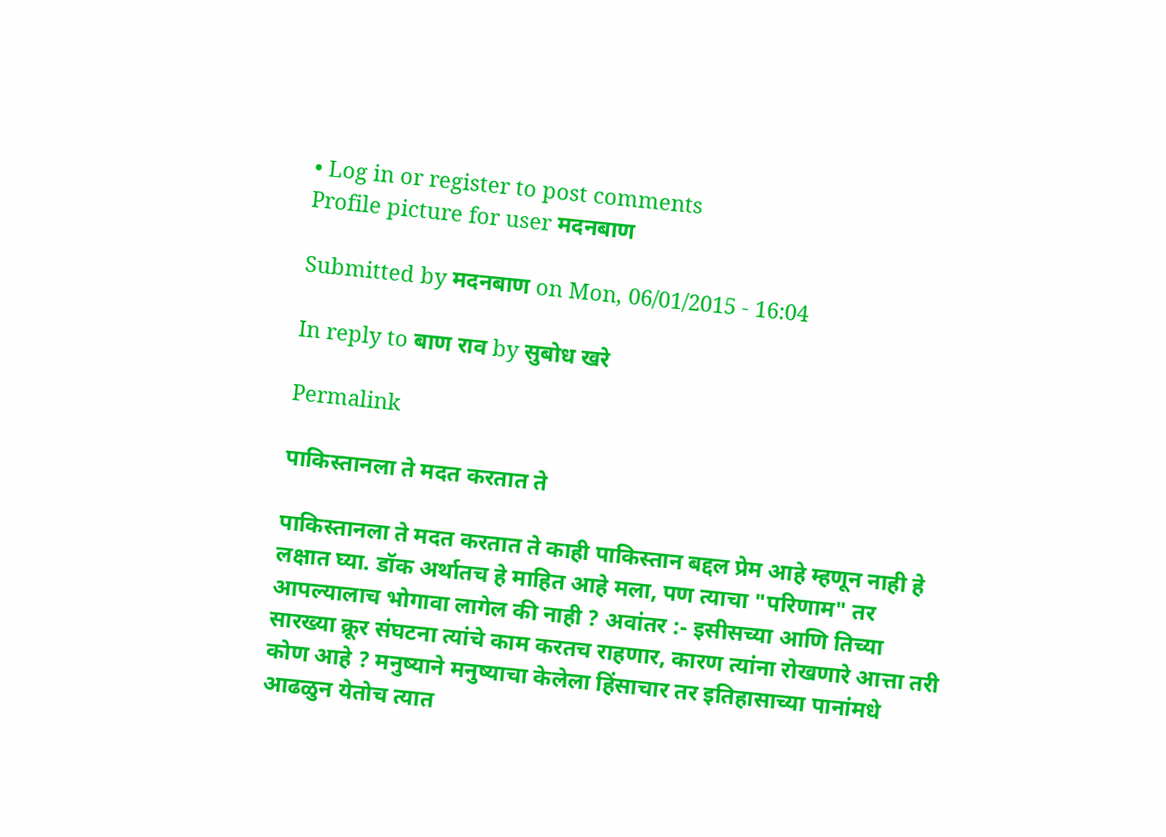• Log in or register to post comments
Profile picture for user मदनबाण

Submitted by मदनबाण on Mon, 06/01/2015 - 16:04

In reply to बाण राव by सुबोध खरे

Permalink

पाकिस्तानला ते मदत करतात ते

पाकिस्तानला ते मदत करतात ते काही पाकिस्तान बद्दल प्रेम आहे म्हणून नाही हे लक्षात घ्या. डॉक अर्थातच हे माहित आहे मला, पण त्याचा "परिणाम" तर आपल्यालाच भोगावा लागेल की नाही ? अवांतर :- इसीसच्या आणि तिच्या सारख्या क्रूर संघटना त्यांचे काम करतच राहणार, कारण त्यांना रोखणारे आत्ता तरी कोण आहे ? मनुष्याने मनुष्याचा केलेला हिंसाचार तर इतिहासाच्या पानांमधे आढळुन येतोच त्यात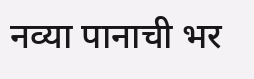नव्या पानाची भर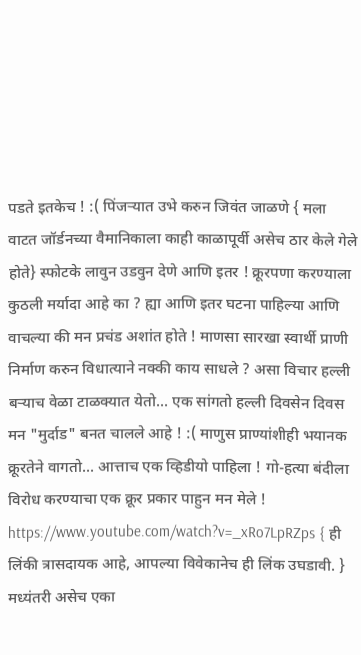पडते इतकेच ! :( पिंजर्‍यात उभे करुन जिवंत जाळणे { मला वाटत जॉर्डनच्या वैमानिकाला काही काळापूर्वी असेच ठार केले गेले होते} स्फोटके लावुन उडवुन देणे आणि इतर ! क्रूरपणा करण्याला कुठली मर्यादा आहे का ? ह्या आणि इतर घटना पाहिल्या आणि वाचल्या की मन प्रचंड अशांत होते ! माणसा सारखा स्वार्थी प्राणी निर्माण करुन विधात्याने नक्की काय साधले ? असा विचार हल्ली बर्‍याच वेळा टाळक्यात येतो... एक सांगतो हल्ली दिवसेन दिवस मन "मुर्दाड" बनत चालले आहे ! :( माणुस प्राण्यांशीही भयानक क्रूरतेने वागतो... आत्ताच एक व्हिडीयो पाहिला ! गो-हत्या बंदीला विरोध करण्याचा एक क्रूर प्रकार पाहुन मन मेले ! https://www.youtube.com/watch?v=_xRo7LpRZps { ही लिंकी त्रासदायक आहे, आपल्या विवेकानेच ही लिंक उघडावी. } मध्यंतरी असेच एका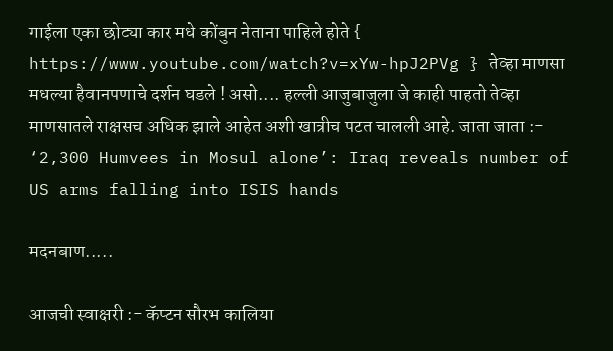गाईला एका छोट्या कार मधे कोंबुन नेताना पाहिले होते { https://www.youtube.com/watch?v=xYw-hpJ2PVg } तेव्हा माणसा मधल्या हैवानपणाचे दर्शन घडले ! असो.... हल्ली आजुबाजुला जे काही पाहतो तेव्हा माणसातले राक्षसच अधिक झाले आहेत अशी खात्रीच पटत चालली आहे. जाता जाता :- ‘2,300 Humvees in Mosul alone’: Iraq reveals number of US arms falling into ISIS hands

मदनबाण.....

आजची स्वाक्षरी :- कॅप्टन सौरभ कालिया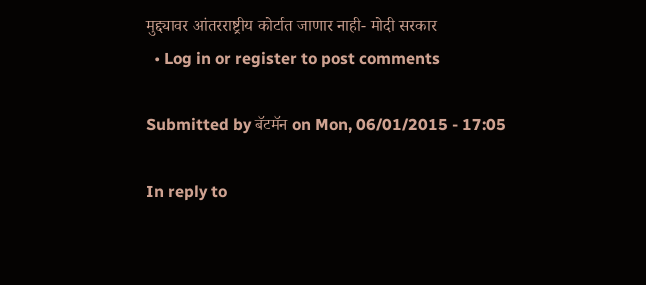मुद्द्यावर आंतरराष्ट्रीय कोर्टात जाणार नाही- मोदी सरकार
  • Log in or register to post comments

Submitted by बॅटमॅन on Mon, 06/01/2015 - 17:05

In reply to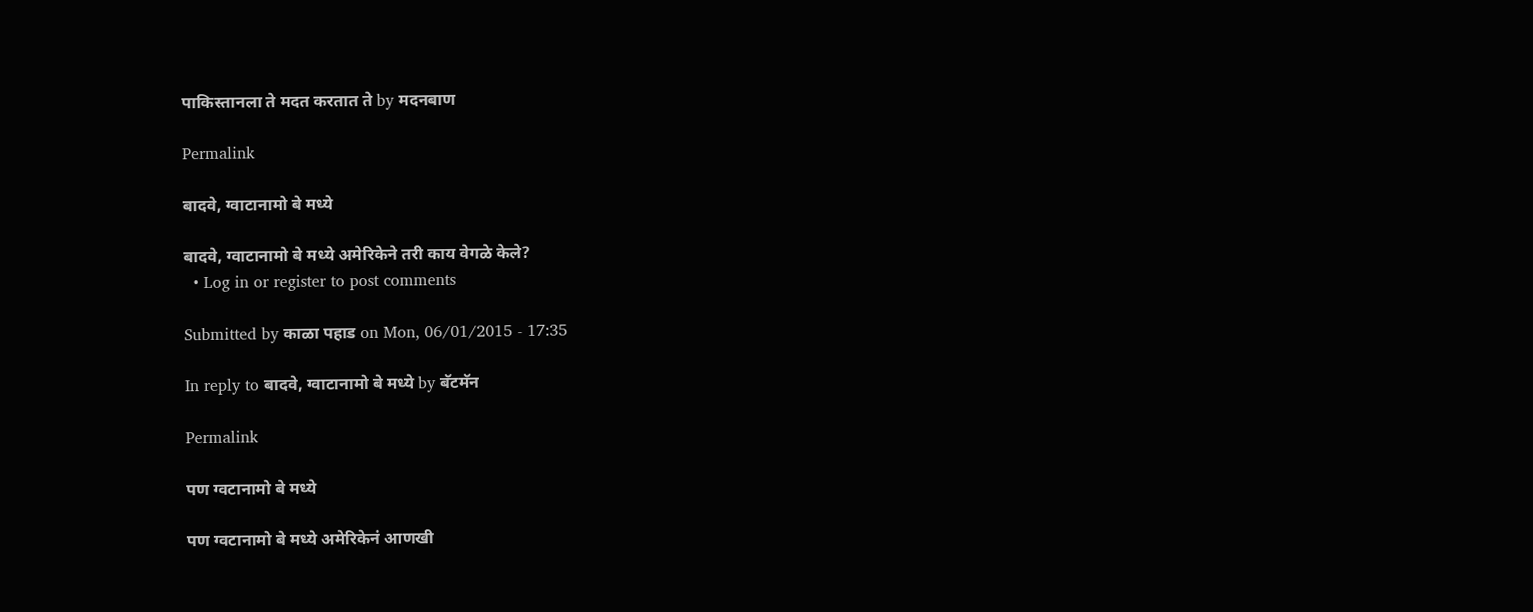पाकिस्तानला ते मदत करतात ते by मदनबाण

Permalink

बादवे, ग्वाटानामो बे मध्ये

बादवे, ग्वाटानामो बे मध्ये अमेरिकेने तरी काय वेगळे केले?
  • Log in or register to post comments

Submitted by काळा पहाड on Mon, 06/01/2015 - 17:35

In reply to बादवे, ग्वाटानामो बे मध्ये by बॅटमॅन

Permalink

पण ग्वटानामो बे मध्ये

पण ग्वटानामो बे मध्ये अमेरिकेनं आणखी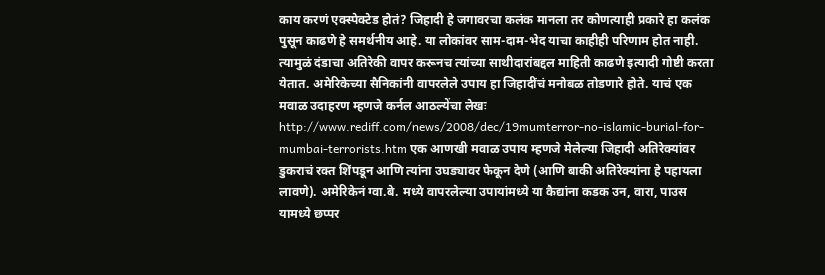काय करणं एक्स्पेक्टेड होतं? जिहादी हे जगावरचा कलंक मानला तर कोणत्याही प्रकारे हा कलंक पुसून काढणे हे समर्थनीय आहे. या लोकांवर साम-दाम-भेद याचा काहीही परिणाम होत नाही. त्यामुळं दंडाचा अतिरेकी वापर करूनच त्यांच्या साथीदारांबद्दल माहिती काढणे इत्यादी गोष्टी करता येतात. अमेरिकेच्या सैनिकांनी वापरलेले उपाय हा जिहादींचं मनोबळ तोडणारे होते. याचं एक मवाळ उदाहरण म्हणजे कर्नल आठल्येंचा लेखः http://www.rediff.com/news/2008/dec/19mumterror-no-islamic-burial-for-mumbai-terrorists.htm एक आणखी मवाळ उपाय म्हणजे मेलेल्या जिहादी अतिरेक्यांवर डुकराचं रक्त शिंपडून आणि त्यांना उघड्यावर फेकून देणे (आणि बाकी अतिरेक्यांना हे पहायला लावणे). अमेरिकेनं ग्वा.बे. मध्ये वापरलेल्या उपायांमध्ये या कैद्यांना कडक उन, वारा, पाउस यामध्ये छप्पर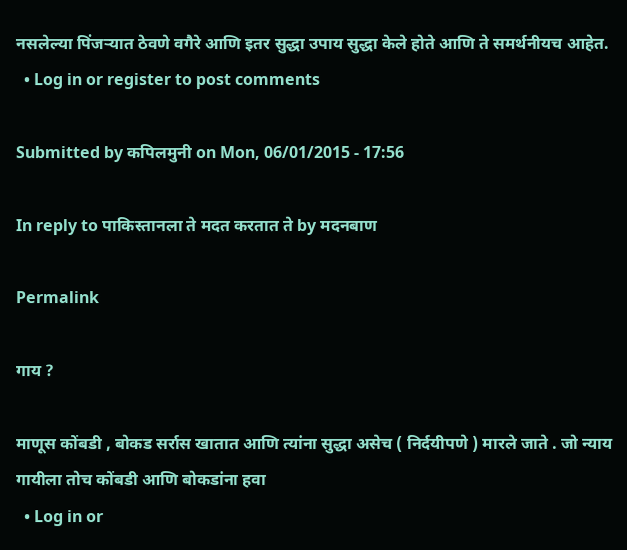नसलेल्या पिंजर्‍यात ठेवणे वगैरे आणि इतर सुद्धा उपाय सुद्धा केले होते आणि ते समर्थनीयच आहेत.
  • Log in or register to post comments

Submitted by कपिलमुनी on Mon, 06/01/2015 - 17:56

In reply to पाकिस्तानला ते मदत करतात ते by मदनबाण

Permalink

गाय ?

माणूस कोंबडी , बोकड सर्रास खातात आणि त्यांना सुद्धा असेच ( निर्दयीपणे ) मारले जाते . जो न्याय गायीला तोच कोंबडी आणि बोकडांना हवा
  • Log in or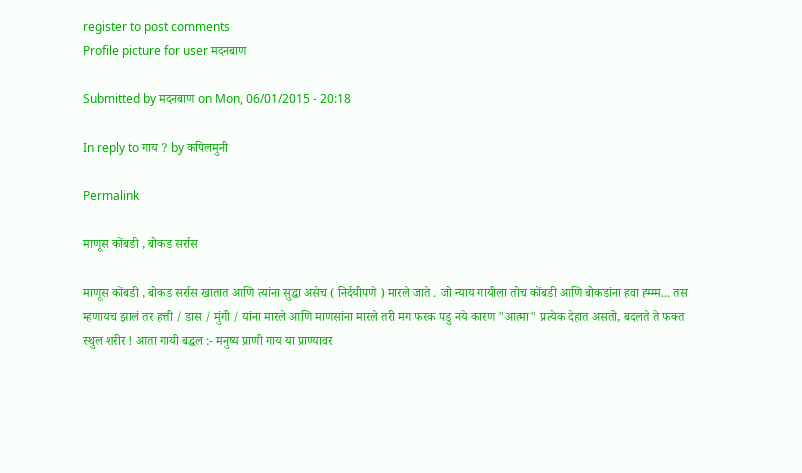register to post comments
Profile picture for user मदनबाण

Submitted by मदनबाण on Mon, 06/01/2015 - 20:18

In reply to गाय ? by कपिलमुनी

Permalink

माणूस कोंबडी , बोकड सर्रास

माणूस कोंबडी , बोकड सर्रास खातात आणि त्यांना सुद्धा असेच ( निर्दयीपणे ) मारले जाते . जो न्याय गायीला तोच कोंबडी आणि बोकडांना हवा ह्म्म्म... तस म्हणायच झालं तर हत्ती / डास / मुंगी / यांना मारले आणि माणसांना मारले तरी मग फरक पडु नये कारण "आत्मा" प्रत्येक देहात असतो, बदलते ते फक्त स्थुल शरीर ! आता गायी बद्धल :- मनुष्य प्राणी गाय या प्राण्यावर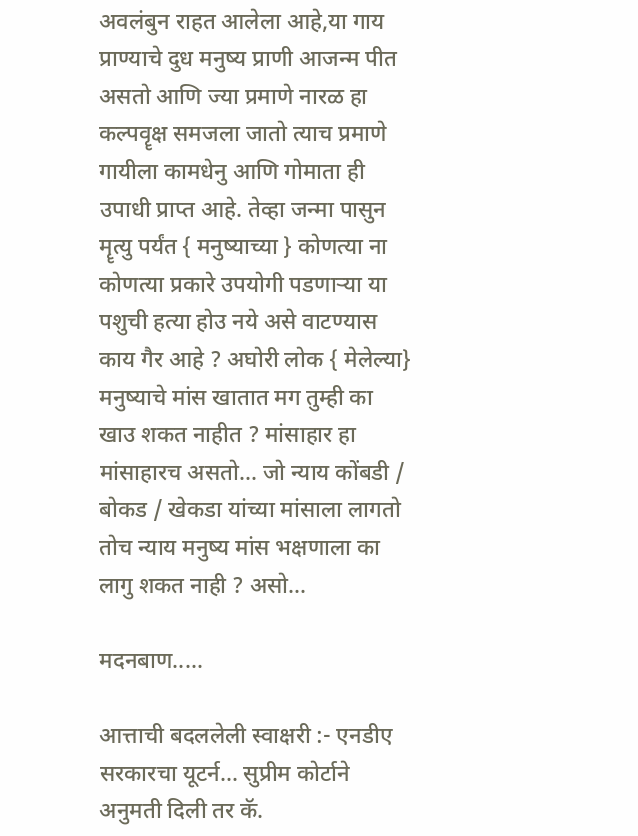अवलंबुन राहत आलेला आहे,या गाय प्राण्याचे दुध मनुष्य प्राणी आजन्म पीत असतो आणि ज्या प्रमाणे नारळ हा कल्पवॄक्ष समजला जातो त्याच प्रमाणे गायीला कामधेनु आणि गोमाता ही उपाधी प्राप्त आहे. तेव्हा जन्मा पासुन मॄत्यु पर्यंत { मनुष्याच्या } कोणत्या ना कोणत्या प्रकारे उपयोगी पडणार्‍या या पशुची हत्या होउ नये असे वाटण्यास काय गैर आहे ? अघोरी लोक { मेलेल्या} मनुष्याचे मांस खातात मग तुम्ही का खाउ शकत नाहीत ? मांसाहार हा मांसाहारच असतो... जो न्याय कोंबडी / बोकड / खेकडा यांच्या मांसाला लागतो तोच न्याय मनुष्य मांस भक्षणाला का लागु शकत नाही ? असो...

मदनबाण.....

आत्ताची बदललेली स्वाक्षरी :- एनडीए सरकारचा यूटर्न... सुप्रीम कोर्टाने अनुमती दिली तर कॅ.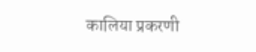कालिया प्रकरणी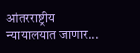आंतरराष्ट्रीय न्यायालयात जाणार...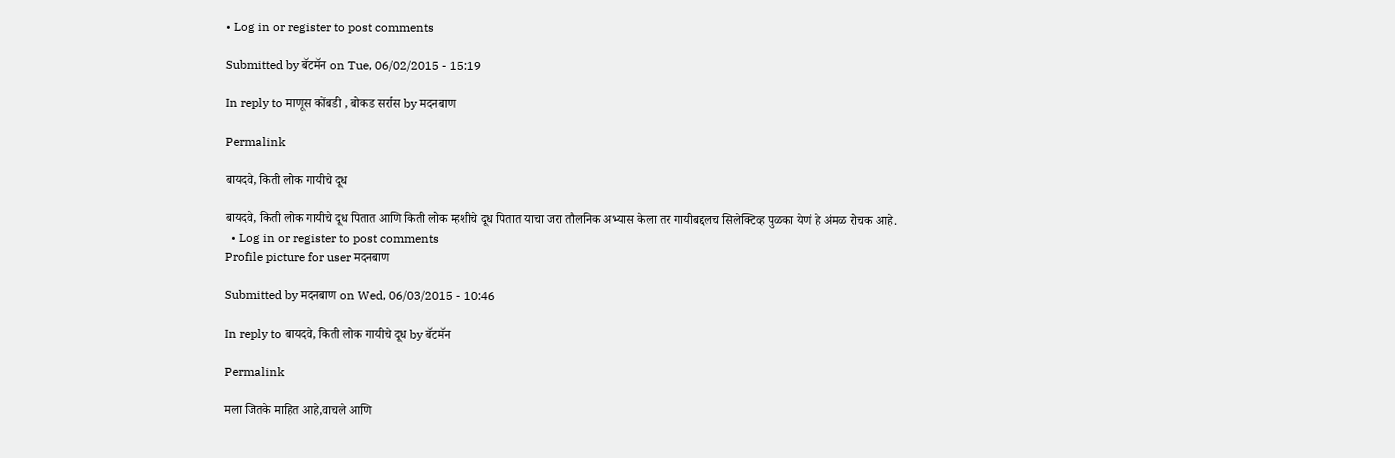• Log in or register to post comments

Submitted by बॅटमॅन on Tue, 06/02/2015 - 15:19

In reply to माणूस कोंबडी , बोकड सर्रास by मदनबाण

Permalink

बायदवे, किती लोक गायीचे दूध

बायदवे, किती लोक गायीचे दूध पितात आणि किती लोक म्हशीचे दूध पितात याचा जरा तौलनिक अभ्यास केला तर गायीबद्दलच सिलेक्टिव्ह पुळका येणं हे अंमळ रोचक आहे.
  • Log in or register to post comments
Profile picture for user मदनबाण

Submitted by मदनबाण on Wed, 06/03/2015 - 10:46

In reply to बायदवे, किती लोक गायीचे दूध by बॅटमॅन

Permalink

मला जितके माहित आहे,वाचले आणि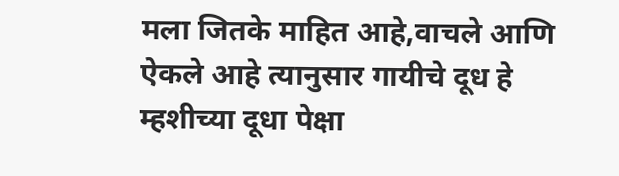मला जितके माहित आहे,वाचले आणि ऐकले आहे त्यानुसार गायीचे दूध हे म्हशीच्या दूधा पेक्षा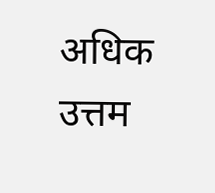अधिक उत्तम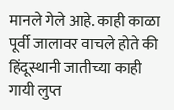मानले गेले आहे. काही काळा पूर्वी जालावर वाचले होते की हिंदूस्थानी जातीच्या काही गायी लुप्त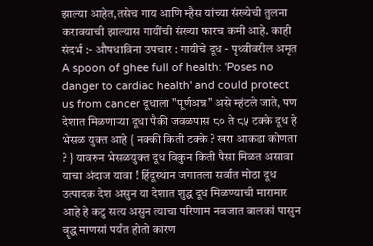झाल्या आहेत,तसेच गाय आणि म्हैस यांच्या संख्येची तुलना करावयाची झाल्यास गायींची संख्या फारच कमी आहे. काही संदर्भ :- औषधाविना उपचार : गायीचे दूध - पृथ्वीवरील अमृत A spoon of ghee full of health: 'Poses no danger to cardiac health' and could protect us from cancer दूधाला "पूर्णअन्न" असे म्हंटले जाते, पण देशात मिळणार्‍या दूधा पैकी जवळपास ८० ते ८५ टक्के दूध हे भेसळ युक्त आहे { नक्की किती टक्के ? खरा आकडा कोणता ? } यावरुन भेसळयुक्त दूध विकुन किती पैसा मिळत असावा याचा अंदाज यावा ! हिंदूस्थान जगातला सर्वात मोठा दूध उत्पादक देश असुन या देशात शुद्ध दूध मिळण्याची मारामार आहे हे कटु सत्य असुन त्याचा परिणाम नवजात बालकां पासुन वॄद्ध माणसां पर्यंत होतो कारण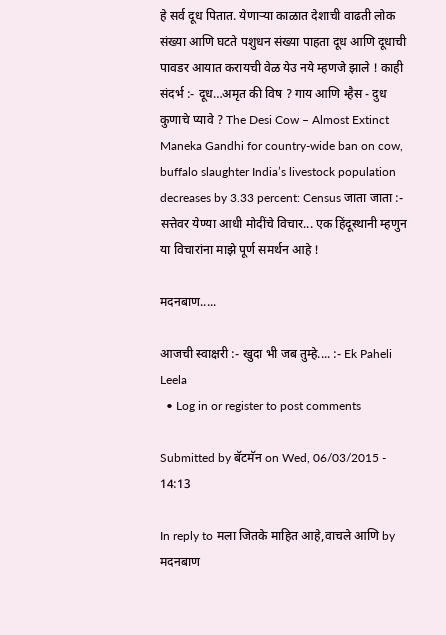हे सर्व दूध पितात. येणार्‍या काळात देशाची वाढती लोक संख्या आणि घटते पशुधन संख्या पाहता दूध आणि दूधाची पावडर आयात करायची वेळ येउ नये म्हणजे झाले ! काही संदर्भ :- दूध…अमृत की विष ? गाय आणि म्हैस - दुध कुणाचे प्यावे ? The Desi Cow – Almost Extinct Maneka Gandhi for country-wide ban on cow, buffalo slaughter India’s livestock population decreases by 3.33 percent: Census जाता जाता :- सत्तेवर येण्या आधी मोदींचे विचार... एक हिंदूस्थानी म्हणुन या विचारांना माझे पूर्ण समर्थन आहे !

मदनबाण.....

आजची स्वाक्षरी :- खुदा भी जब तुम्हे.... :- Ek Paheli Leela
  • Log in or register to post comments

Submitted by बॅटमॅन on Wed, 06/03/2015 - 14:13

In reply to मला जितके माहित आहे,वाचले आणि by मदनबाण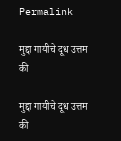Permalink

मुद्दा गायीचे दूध उत्तम की

मुद्दा गायीचे दूध उत्तम की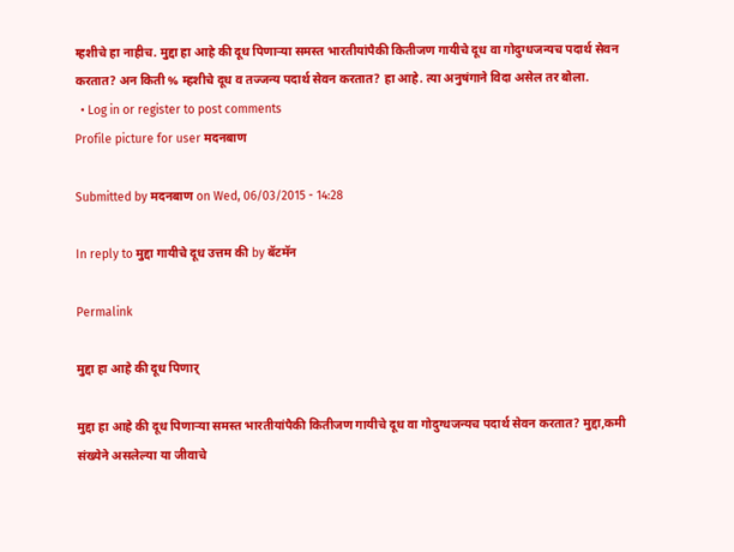म्हशीचे हा नाहीच. मुद्दा हा आहे की दूध पिणार्‍या समस्त भारतीयांपैकी कितीजण गायीचे दूध वा गोदुग्धजन्यच पदार्थ सेवन करतात? अन किती % म्हशीचे दूध व तज्जन्य पदार्थ सेवन करतात? हा आहे. त्या अनुषंगाने विदा असेल तर बोला.
  • Log in or register to post comments
Profile picture for user मदनबाण

Submitted by मदनबाण on Wed, 06/03/2015 - 14:28

In reply to मुद्दा गायीचे दूध उत्तम की by बॅटमॅन

Permalink

मुद्दा हा आहे की दूध पिणार्

मुद्दा हा आहे की दूध पिणार्‍या समस्त भारतीयांपैकी कितीजण गायीचे दूध वा गोदुग्धजन्यच पदार्थ सेवन करतात? मुद्दा,कमी संख्येने असलेल्या या जीवाचे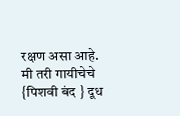रक्षण असा आहे. मी तरी गायीचेचे {पिशवी बंद } दूध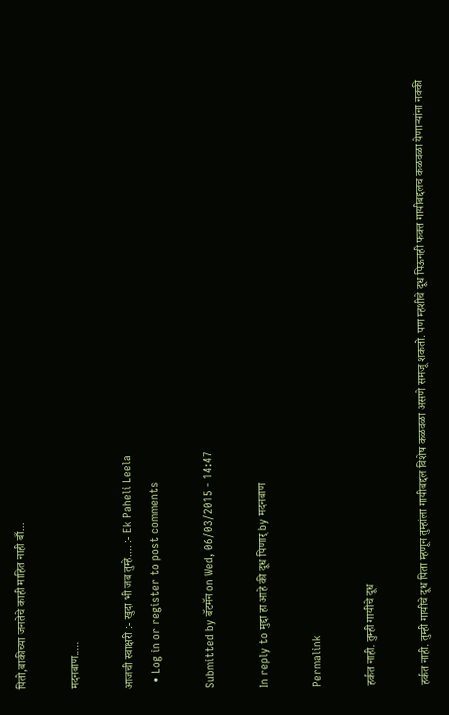पितो,बाकीच्या जनतेचे काही माहित नाही बाँ...

मदनबाण.....

आजची स्वाक्षरी :- खुदा भी जब तुम्हे.... :- Ek Paheli Leela
  • Log in or register to post comments

Submitted by बॅटमॅन on Wed, 06/03/2015 - 14:47

In reply to मुद्दा हा आहे की दूध पिणार् by मदनबाण

Permalink

हर्कत नाही. तुम्ही गायीचे दूध

हर्कत नाही. तुम्ही गायीचे दूध पिता म्हणून तुम्हांला गायीबद्दल विशेष कळवळा असणे समजू शकतो. पण म्हशीचे दूध पिऊनही फक्त गायीबद्दलच कळवळा येणार्‍यांना नक्की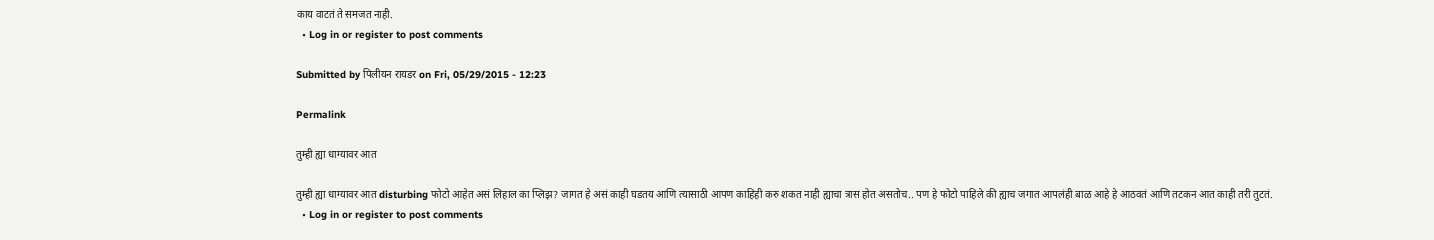काय वाटतं ते समजत नाही.
  • Log in or register to post comments

Submitted by पिलीयन रायडर on Fri, 05/29/2015 - 12:23

Permalink

तुम्ही ह्या धाग्यावर आत

तुम्ही ह्या धाग्यावर आत disturbing फोटो आहेत असं लिहाल का प्लिझ? जागत हे असं काही घडतय आणि त्यासाठी आपण काहिही करु शकत नाही ह्याचा त्रास होत असतोच.. पण हे फोटो पाहिले की ह्याच जगात आपलंही बाळ आहे हे आठवतं आणि तटकन आत काही तरी तुटतं.
  • Log in or register to post comments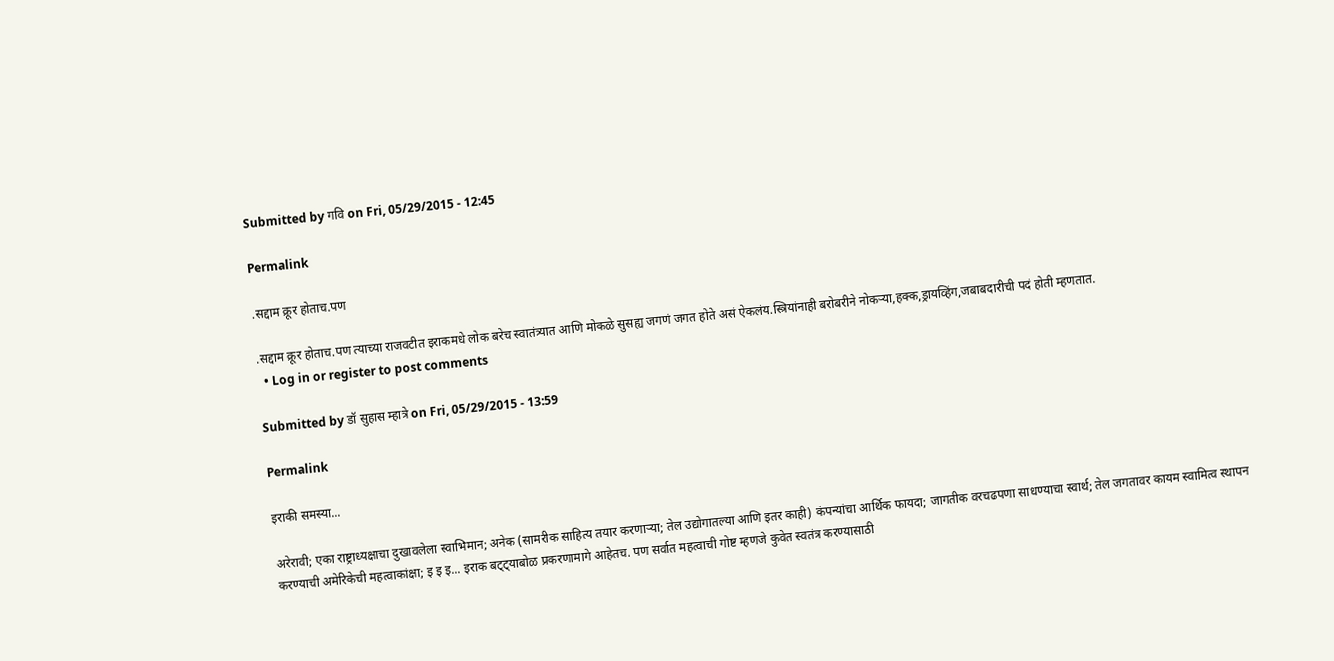Submitted by गवि on Fri, 05/29/2015 - 12:45

Permalink

.सद्दाम क्रूर होताच.पण

.सद्दाम क्रूर होताच.पण त्याच्या राजवटीत इराकमधे लोक बरेच स्वातंत्र्यात आणि मोकळे सुसह्य जगणं जगत होते असं ऐकलंय.स्त्रियांनाही बरोबरीने नोकर्‍या,हक्क,ड्रायव्हिंग,जबाबदारीची पदं होती म्हणतात.
  • Log in or register to post comments

Submitted by डॉ सुहास म्हात्रे on Fri, 05/29/2015 - 13:59

Permalink

इराकी समस्या...

अरेरावी; एका राष्ट्राध्यक्षाचा दुखावलेला स्वाभिमान; अनेक (सामरीक साहित्य तयार करणार्‍या; तेल उद्योगातल्या आणि इतर काही) कंपन्यांचा आर्थिक फायदा; जागतीक वरचढपणा साधण्याचा स्वार्थ; तेल जगतावर कायम स्वामित्व स्थापन करण्याची अमेरिकेची महत्वाकांक्षा; इ इ इ... इराक बट्ट्याबोळ प्रकरणामागे आहेतच. पण सर्वात महत्वाची गोष्ट म्हणजे कुवेत स्वतंत्र करण्यासाठी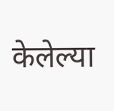केलेल्या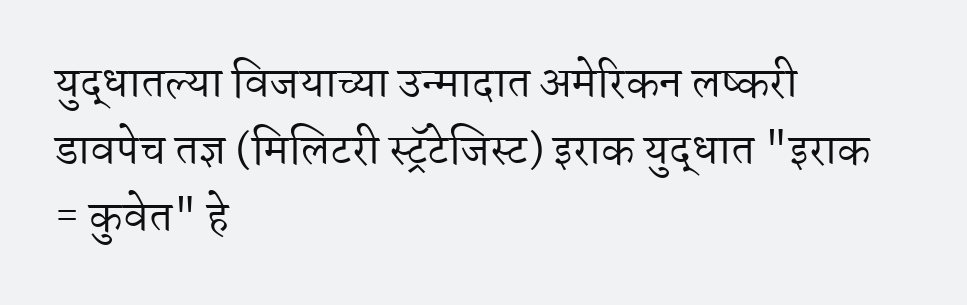युद्धातल्या विजयाच्या उन्मादात अमेरिकन लष्करी डावपेच तज्ञ (मिलिटरी स्ट्रॅटेजिस्ट) इराक युद्धात "इराक = कुवेत" हे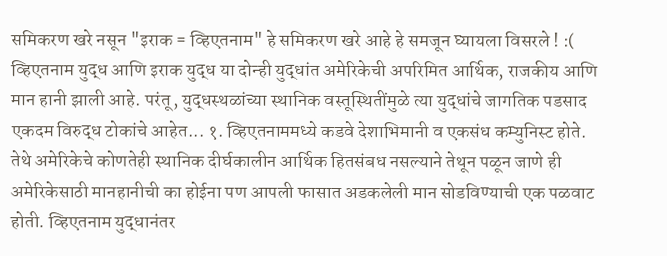समिकरण खरे नसून "इराक = व्हिएतनाम" हे समिकरण खरे आहे हे समजून घ्यायला विसरले ! :( व्हिएतनाम युद्ध आणि इराक युद्ध या दोन्ही युद्धांत अमेरिकेची अपरिमित आर्थिक, राजकीय आणि मान हानी झाली आहे. परंतू, युद्धस्थळांच्या स्थानिक वस्तूस्थितींमुळे त्या युद्धांचे जागतिक पडसाद एकदम विरुद्ध टोकांचे आहेत... १. व्हिएतनाममध्ये कडवे देशाभिमानी व एकसंध कम्युनिस्ट होते. तेथे अमेरिकेचे कोणतेही स्थानिक दीर्घकालीन आर्थिक हितसंबध नसल्याने तेथून पळून जाणे ही अमेरिकेसाठी मानहानीची का होईना पण आपली फासात अडकलेली मान सोडविण्याची एक पळवाट होती. व्हिएतनाम युद्धानंतर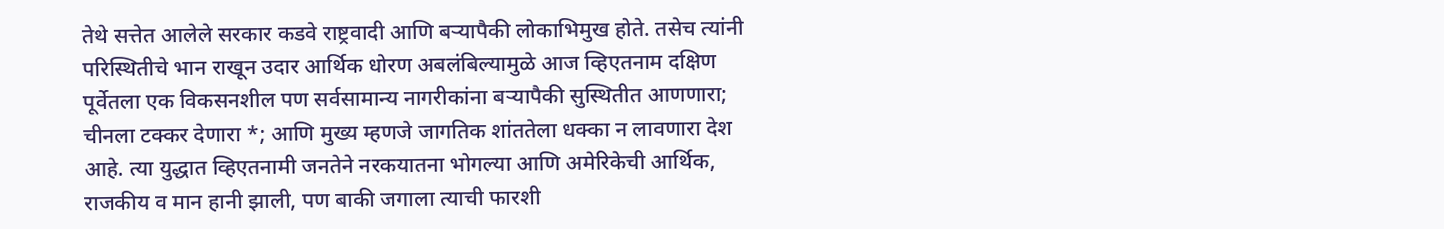तेथे सत्तेत आलेले सरकार कडवे राष्ट्रवादी आणि बर्‍यापैकी लोकाभिमुख होते. तसेच त्यांनी परिस्थितीचे भान राखून उदार आर्थिक धोरण अबलंबिल्यामुळे आज व्हिएतनाम दक्षिण पूर्वेतला एक विकसनशील पण सर्वसामान्य नागरीकांना बर्‍यापैकी सुस्थितीत आणणारा; चीनला टक्कर देणारा *; आणि मुख्य म्हणजे जागतिक शांततेला धक्का न लावणारा देश आहे. त्या युद्धात व्हिएतनामी जनतेने नरकयातना भोगल्या आणि अमेरिकेची आर्थिक, राजकीय व मान हानी झाली, पण बाकी जगाला त्याची फारशी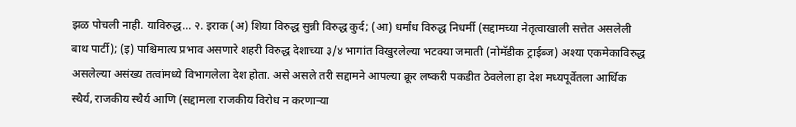झळ पोचली नाही. याविरुद्ध... २. इराक (अ) शिया विरुद्ध सुन्नी विरुद्ध कुर्द; (आ) धर्मांध विरुद्ध निधर्मी (सद्दामच्या नेतृत्वाखाली सत्तेत असलेली बाथ पार्टी); (इ) पाश्चिमात्य प्रभाव असणारे शहरी विरुद्ध देशाच्या ३/४ भागांत विखुरलेल्या भटक्या जमाती (नोमॅडीक ट्राईब्ज) अश्या एकमेकाविरुद्ध असलेल्या असंख्य तत्वांमध्ये विभागलेला देश होता. असे असले तरी सद्दामने आपल्या क्रूर लष्करी पकडीत ठेवलेला हा देश मध्यपूर्वेतला आर्थिक स्थैर्य, राजकीय स्थैर्य आणि (सद्दामला राजकीय विरोध न करणार्‍या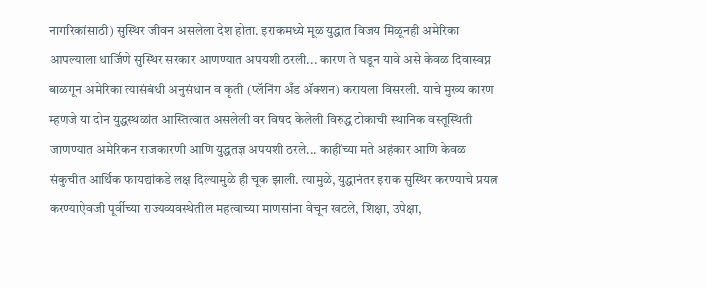नागरिकांसाठी) सुस्थिर जीवन असलेला देश होता. इराकमध्ये मूळ युद्धात विजय मिळूनही अमेरिका आपल्याला धार्जिणे सुस्थिर सरकार आणण्यात अपयशी ठरली... कारण ते घडून यावे असे केवळ दिवास्वप्न बाळगून अमेरिका त्यासंबंधी अनुसंधान व कृती (प्लॅनिंग अँड अ‍ॅक्शन) करायला विसरली. याचे मुख्य कारण म्हणजे या दोन युद्धस्थळांत आस्तित्वात असलेली वर विषद केलेली विरुद्ध टोकाची स्थानिक वस्तूस्थिती जाणण्यात अमेरिकन राजकारणी आणि युद्धतज्ञ अपयशी ठरले... काहींच्या मते अहंकार आणि केवळ संकुचीत आर्थिक फायद्यांकडे लक्ष दिल्यामुळे ही चूक झाली. त्यामुळे, युद्धानंतर इराक सुस्थिर करण्याचे प्रयत्न करण्याऐवजी पूर्वीच्या राज्यव्यवस्थेतील महत्वाच्या माणसांना वेचून खटले, शिक्षा, उपेक्षा,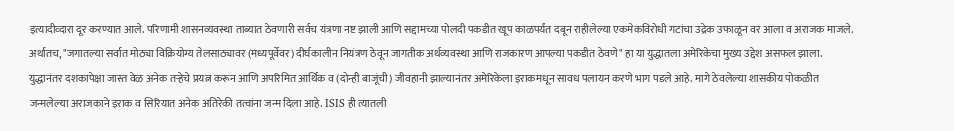इत्यादीव्दारा दूर करण्यात आले. परिणामी शासनव्यवस्था ताब्यात ठेवणारी सर्वच यंत्रणा नष्ट झाली आणि सद्दामच्या पोलदी पकडीत खूप काळपर्यंत दबून राहीलेल्या एकमेकविरोधी गटांचा उद्रेक उफाळून वर आला व अराजक माजले. अर्थातच, "जगातल्या सर्वात मोठ्या विक्रियोग्य तेलसाठ्यावर (मध्यपूर्वेवर) दीर्घकालीन नियंत्रण ठेवून जागतीक अर्थव्यवस्था आणि राजकारण आपल्या पकडीत ठेवणे" हा या युद्धातला अमेरिकेचा मुख्य उद्देश असफल झाला. युद्धानंतर दशकापेक्षा जास्त वेळ अनेक तर्‍हेचे प्रयत्न करून आणि अपरिमित आर्थिक व (दोन्ही बाजूंची) जीवहानी झाल्यानंतर अमेरिकेला इराकमधून सावध पलायन करणे भाग पडले आहे. मागे ठेवलेल्या शासकीय पोकळीत जन्मलेल्या अराजकाने इराक व सिरियात अनेक अतिरेकी तत्वांना जन्म दिला आहे. ISIS ही त्यातली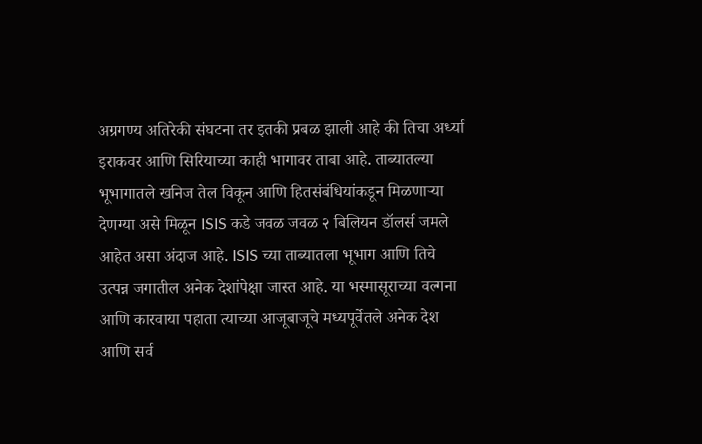अग्रगण्य अतिरेकी संघटना तर इतकी प्रबळ झाली आहे की तिचा अर्ध्या इराकवर आणि सिरियाच्या काही भागावर ताबा आहे. ताब्यातल्या भूभागातले खनिज तेल विकून आणि हितसंबंधियांकडून मिळणार्‍या देणग्या असे मिळून ISIS कडे जवळ जवळ २ बिलियन डॉलर्स जमले आहेत असा अंदाज आहे. ISIS च्या ताब्यातला भूभाग आणि तिचे उत्पन्न जगातील अनेक देशांपेक्षा जास्त आहे. या भस्मासूराच्या वल्गना आणि कारवाया पहाता त्याच्या आजूबाजूचे मध्यपूर्वेतले अनेक देश आणि सर्व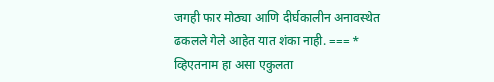जगही फार मोठ्या आणि दीर्घकालीन अनावस्थेत ढकलले गेले आहेत यात शंका नाही. === * व्हिएतनाम हा असा एकुलता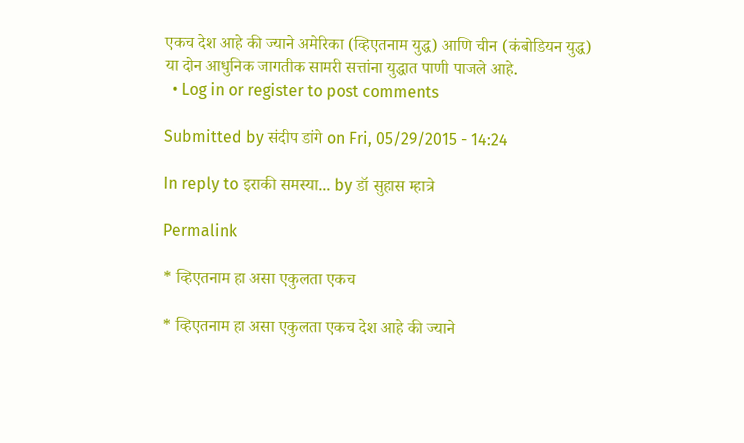एकच देश आहे की ज्याने अमेरिका (व्हिएतनाम युद्ध) आणि चीन (कंबोडियन युद्ध) या दोन आधुनिक जागतीक सामरी सत्तांना युद्धात पाणी पाजले आहे.
  • Log in or register to post comments

Submitted by संदीप डांगे on Fri, 05/29/2015 - 14:24

In reply to इराकी समस्या... by डॉ सुहास म्हात्रे

Permalink

* व्हिएतनाम हा असा एकुलता एकच

* व्हिएतनाम हा असा एकुलता एकच देश आहे की ज्याने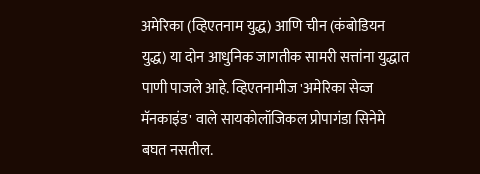अमेरिका (व्हिएतनाम युद्ध) आणि चीन (कंबोडियन युद्ध) या दोन आधुनिक जागतीक सामरी सत्तांना युद्धात पाणी पाजले आहे. व्हिएतनामीज 'अमेरिका सेव्ज मॅनकाइंड' वाले सायकोलॉजिकल प्रोपागंडा सिनेमे बघत नसतील.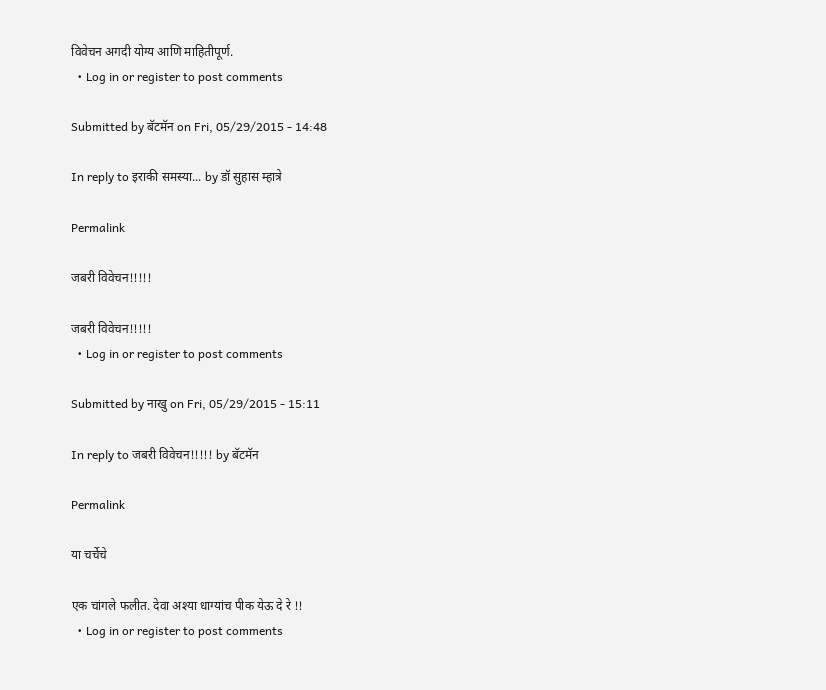विवेचन अगदी योग्य आणि माहितीपूर्ण.
  • Log in or register to post comments

Submitted by बॅटमॅन on Fri, 05/29/2015 - 14:48

In reply to इराकी समस्या... by डॉ सुहास म्हात्रे

Permalink

जबरी विवेचन!!!!!

जबरी विवेचन!!!!!
  • Log in or register to post comments

Submitted by नाखु on Fri, 05/29/2015 - 15:11

In reply to जबरी विवेचन!!!!! by बॅटमॅन

Permalink

या चर्चेचे

एक चांगले फलीत. देवा अश्या धाग्यांच पीक येऊ दे रे !!
  • Log in or register to post comments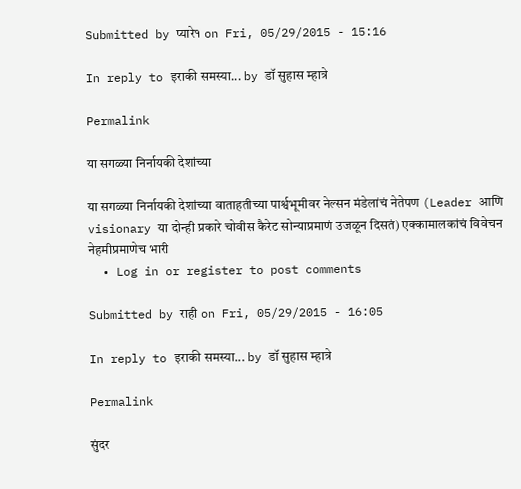Submitted by प्यारे१ on Fri, 05/29/2015 - 15:16

In reply to इराकी समस्या... by डॉ सुहास म्हात्रे

Permalink

या सगळ्या निर्नायकी देशांच्या

या सगळ्या निर्नायकी देशांच्या वाताहतीच्या पार्श्वभूमीवर नेल्सन मंडेलांचं नेतेपण (Leader आणि visionary या दोन्ही प्रकारे चोवीस कैरेट सोन्याप्रमाणं उजळून दिसतं) एक्कामालकांचं विवेचन नेहमीप्रमाणेच भारी
  • Log in or register to post comments

Submitted by राही on Fri, 05/29/2015 - 16:05

In reply to इराकी समस्या... by डॉ सुहास म्हात्रे

Permalink

सुंदर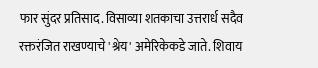फार सुंदर प्रतिसाद. विसाव्या शतकाचा उत्तरार्ध सदैव रक्तरंजित राखण्याचे 'श्रेय' अमेरिकेकडे जाते. शिवाय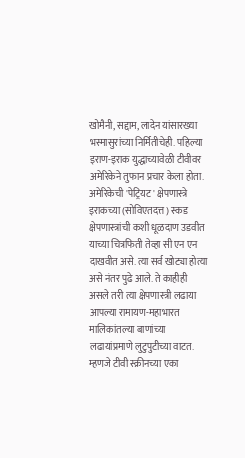खोमैनी, सद्दाम, लादेन यांसारख्या भस्मासुरांच्या निर्मितीचेही. पहिल्या इराण-इराक युद्धाच्यावेळी टीवीवर अमेरिकेने तुफान प्रचार केला होता. अमेरिकेची 'पेट्रियट' क्षेपणास्त्रे इराकच्या (सोविएतदत्त) स्कड क्षेपणास्त्रांची कशी धूळदाण उडवीत याच्या चित्रफिती तेव्हा सी एन एन दाखवीत असे. त्या सर्व खोट्या होत्या असे नंतर पुढे आले. ते काहीही असले तरी त्या क्षेपणास्त्री लढाया आपल्या रामायण-महाभारत मालिकांतल्या बाणांच्या लढायांप्रमाणे लुटुपुटीच्या वाटत. म्हणजे टीवी स्क्रीनच्या एका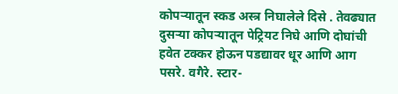कोपर्‍यातून स्कड अस्त्र निघालेले दिसे . तेवढ्यात दुसर्‍या कोपर्‍यातून पेट्रियट निघे आणि दोघांची हवेत टक्कर होऊन पडद्यावर धूर आणि आग पसरे. वगैरे. स्टार-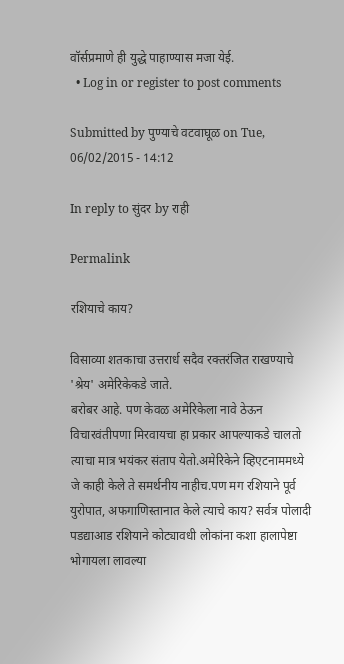वॉर्सप्रमाणे ही युद्धे पाहाण्यास मजा येई.
  • Log in or register to post comments

Submitted by पुण्याचे वटवाघूळ on Tue, 06/02/2015 - 14:12

In reply to सुंदर by राही

Permalink

रशियाचे काय?

विसाव्या शतकाचा उत्तरार्ध सदैव रक्तरंजित राखण्याचे 'श्रेय' अमेरिकेकडे जाते.
बरोबर आहे. पण केवळ अमेरिकेला नावे ठेऊन विचारवंतीपणा मिरवायचा हा प्रकार आपल्याकडे चालतो त्याचा मात्र भयंकर संताप येतो.अमेरिकेने व्हिएटनाममध्ये जे काही केले ते समर्थनीय नाहीच.पण मग रशियाने पूर्व युरोपात, अफगाणिस्तानात केले त्याचे काय? सर्वत्र पोलादी पडद्याआड रशियाने कोट्यावधी लोकांना कशा हालापेष्टा भोगायला लावल्या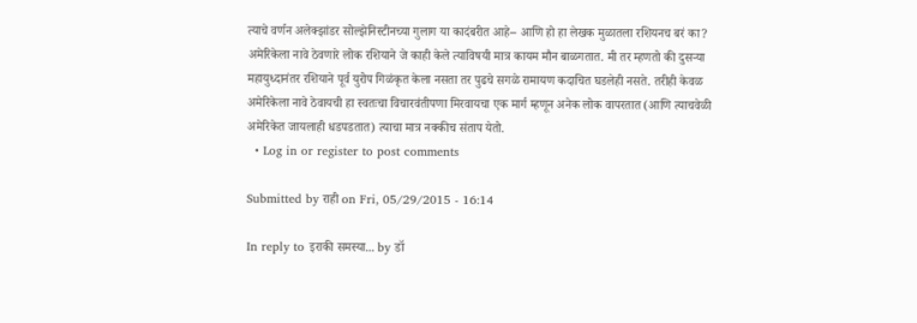त्याचे वर्णन अलेक्झांडर सोल्झेनिस्टीनच्या गुलाग या कादंबरीत आहे-- आणि हो हा लेखक मुळातला रशियनच बरं का? अमेरिकेला नावे ठेवणारे लोक रशियाने जे काही केले त्याविषयी मात्र कायम मौन बाळगतात. मी तर म्हणतो की दुसर्‍या महायुध्दानंतर रशियाने पूर्व युरोप गिळंकृत केला नसता तर पुढचे सगळे रामायण कदाचित घडलेही नसते. तरीही केवळ अमेरिकेला नावे ठेवायची हा स्वतःचा विचारवंतीपणा मिरवायचा एक मार्ग म्हणून अनेक लोक वापरतात (आणि त्याचवेळी अमेरिकेत जायलाही धडपडतात) त्याचा मात्र नक्कीच संताप येतो.
  • Log in or register to post comments

Submitted by राही on Fri, 05/29/2015 - 16:14

In reply to इराकी समस्या... by डॉ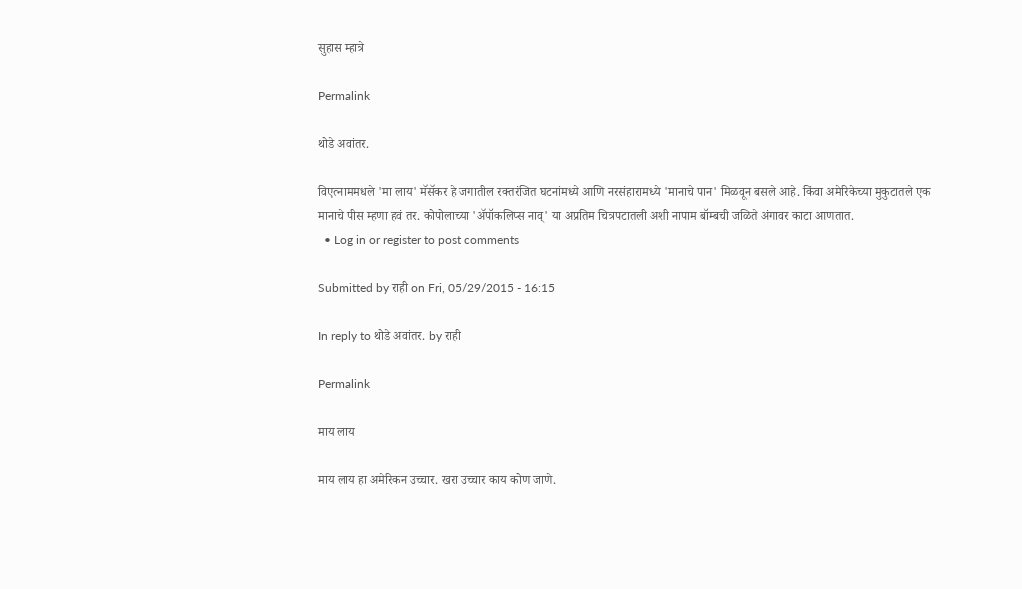सुहास म्हात्रे

Permalink

थोडे अवांतर.

विएत्नाममधले 'मा लाय' मॅसॅकर हे जगातील रक्तरंजित घटनांमध्ये आणि नरसंहारामध्ये 'मानाचे पान' मिळवून बसले आहे. किंवा अमेरिकेच्या मुकुटातले एक मानाचे पीस म्हणा हवं तर. कोपोलाच्या 'अ‍ॅपॉकलिप्स नाव्' या अप्रतिम चित्रपटातली अशी नापाम बॉम्बची जळिते अंगावर काटा आणतात.
  • Log in or register to post comments

Submitted by राही on Fri, 05/29/2015 - 16:15

In reply to थोडे अवांतर. by राही

Permalink

माय लाय

माय लाय हा अमेरिकन उच्चार. खरा उच्चार काय कोण जाणे.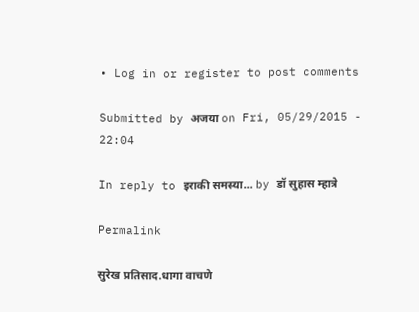• Log in or register to post comments

Submitted by अजया on Fri, 05/29/2015 - 22:04

In reply to इराकी समस्या... by डॉ सुहास म्हात्रे

Permalink

सुरेख प्रतिसाद.धागा वाचणे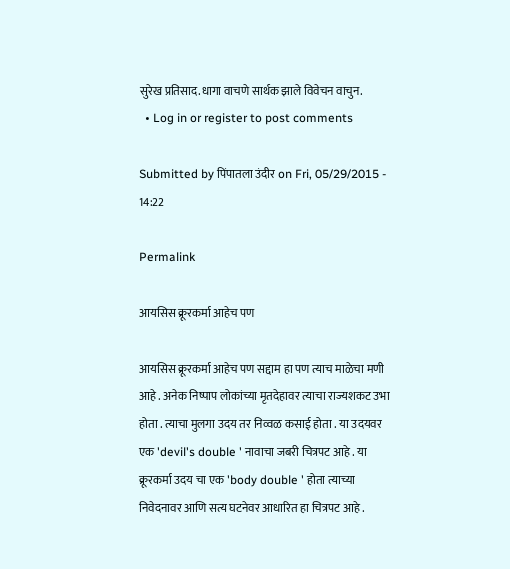सुरेख प्रतिसाद.धागा वाचणे सार्थक झाले विवेचन वाचुन.
  • Log in or register to post comments

Submitted by पिंपातला उंदीर on Fri, 05/29/2015 - 14:22

Permalink

आयसिस क्रूरकर्मा आहेच पण

आयसिस क्रूरकर्मा आहेच पण सद्दाम हा पण त्याच माळेचा मणी आहे . अनेक निष्पाप लोकांच्या मृतदेहावर त्याचा राज्यशकट उभा होता . त्याचा मुलगा उदय तर निव्वळ कसाई होता . या उदयवर एक 'devil's double ' नावाचा जबरी चित्रपट आहे . या क्रूरकर्मा उदय चा एक 'body double ' होता त्याच्या निवेदनावर आणि सत्य घटनेवर आधारित हा चित्रपट आहे .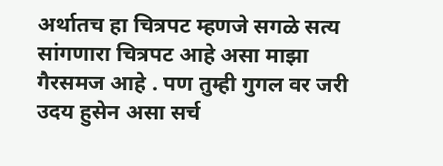अर्थातच हा चित्रपट म्हणजे सगळे सत्य सांगणारा चित्रपट आहे असा माझा गैरसमज आहे . पण तुम्ही गुगल वर जरी उदय हुसेन असा सर्च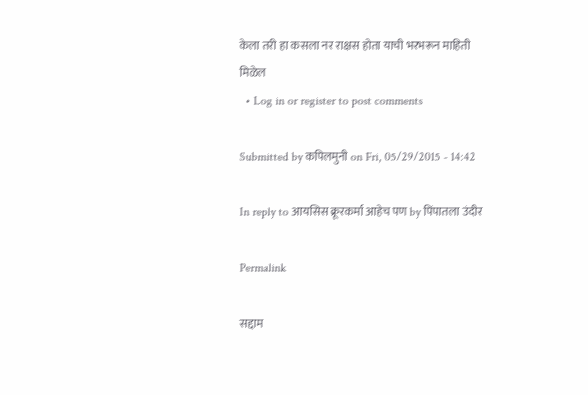केला तरी हा कसला नर राक्षस होता याची भरभरून माहिती मिळेल
  • Log in or register to post comments

Submitted by कपिलमुनी on Fri, 05/29/2015 - 14:42

In reply to आयसिस क्रूरकर्मा आहेच पण by पिंपातला उंदीर

Permalink

सद्दाम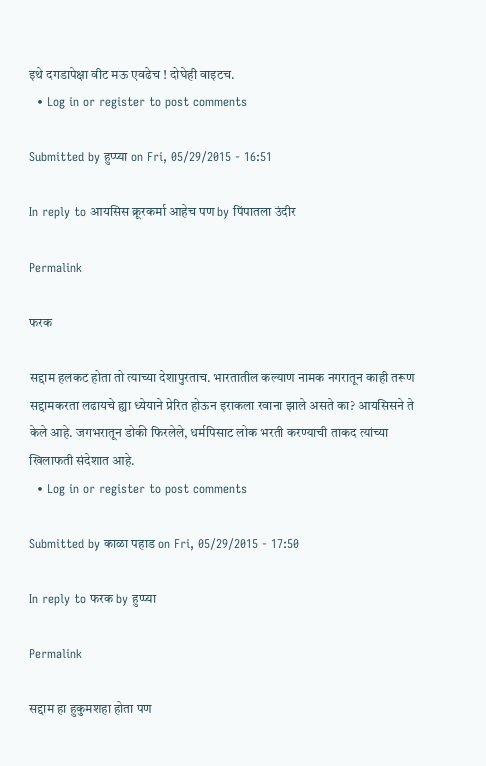इथे दगडापेक्षा वीट मऊ एवढेच ! दोघेही वाइटच.
  • Log in or register to post comments

Submitted by हुप्प्या on Fri, 05/29/2015 - 16:51

In reply to आयसिस क्रूरकर्मा आहेच पण by पिंपातला उंदीर

Permalink

फरक

सद्दाम हलकट होता तो त्याच्या देशापुरताच. भारतातील कल्याण नामक नगरातून काही तरूण सद्दामकरता लढायचे ह्या ध्येयाने प्रेरित होऊन इराकला रवाना झाले असते का? आयसिसने ते केले आहे. जगभरातून डोकी फिरलेले, धर्मपिसाट लोक भरती करण्याची ताकद त्यांच्या खिलाफती संदेशात आहे.
  • Log in or register to post comments

Submitted by काळा पहाड on Fri, 05/29/2015 - 17:50

In reply to फरक by हुप्प्या

Permalink

सद्दाम हा हुकुमशहा होता पण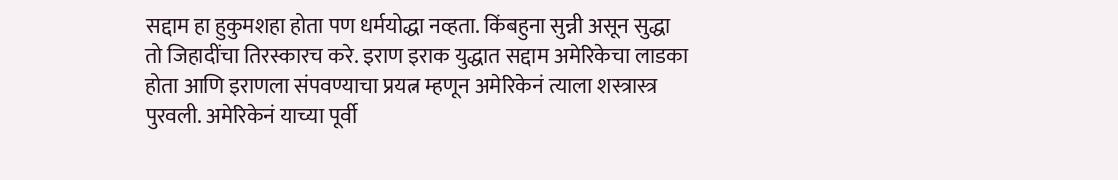सद्दाम हा हुकुमशहा होता पण धर्मयोद्धा नव्हता. किंबहुना सुन्नी असून सुद्धा तो जिहादींचा तिरस्कारच करे. इराण इराक युद्धात सद्दाम अमेरिकेचा लाडका होता आणि इराणला संपवण्याचा प्रयत्न म्हणून अमेरिकेनं त्याला शस्त्रास्त्र पुरवली. अमेरिकेनं याच्या पूर्वी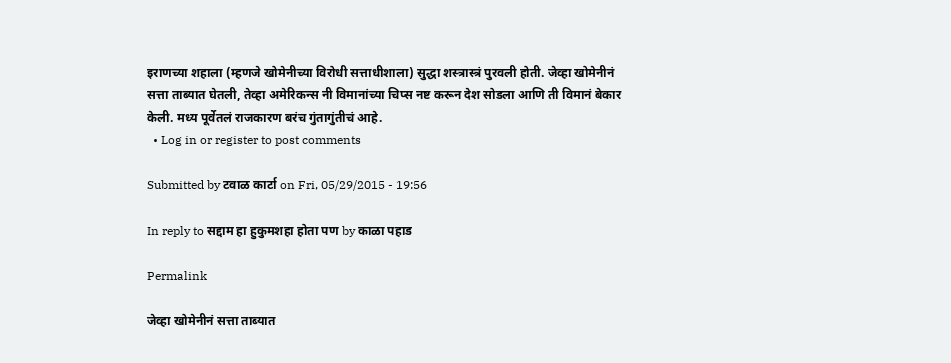इराणच्या शहाला (म्हणजे खोमेनीच्या विरोधी सत्ताधीशाला) सुद्धा शस्त्रास्त्रं पुरवली होती. जेव्हा खोमेनीनं सत्ता ताब्यात घेतली, तेव्हा अमेरिकन्स नी विमानांच्या चिप्स नष्ट करून देश सोडला आणि ती विमानं बेकार केली. मध्य पूर्वेतलं राजकारण बरंच गुंतागुंतीचं आहे.
  • Log in or register to post comments

Submitted by टवाळ कार्टा on Fri, 05/29/2015 - 19:56

In reply to सद्दाम हा हुकुमशहा होता पण by काळा पहाड

Permalink

जेव्हा खोमेनीनं सत्ता ताब्यात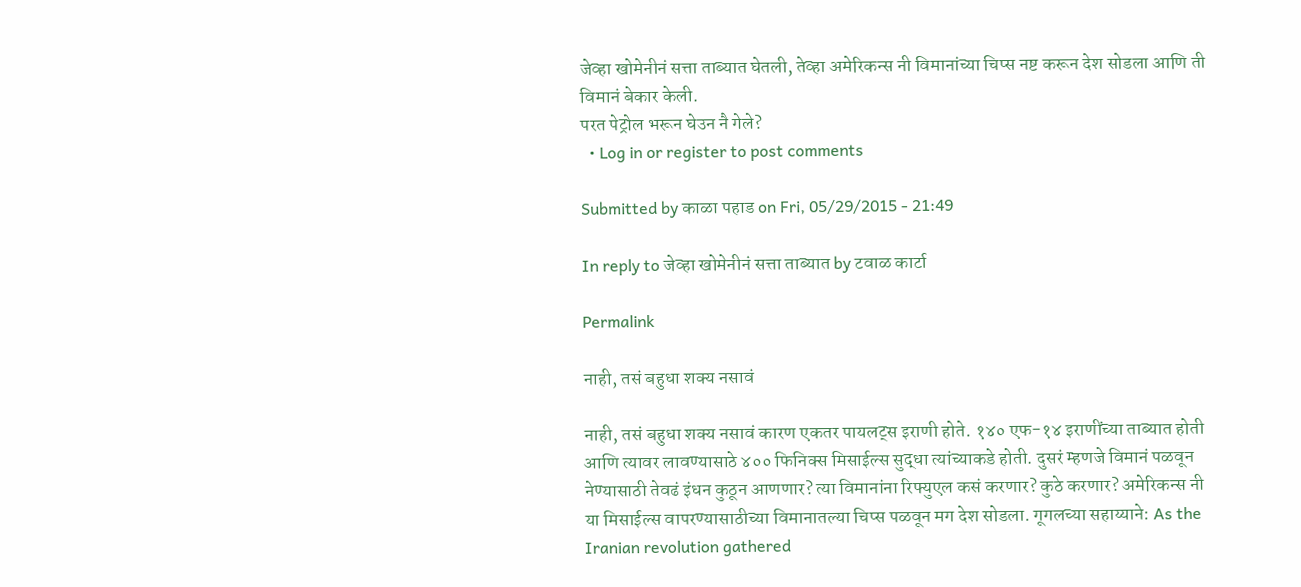जेव्हा खोमेनीनं सत्ता ताब्यात घेतली, तेव्हा अमेरिकन्स नी विमानांच्या चिप्स नष्ट करून देश सोडला आणि ती विमानं बेकार केली.
परत पेट्रोल भरून घेउन नै गेले?
  • Log in or register to post comments

Submitted by काळा पहाड on Fri, 05/29/2015 - 21:49

In reply to जेव्हा खोमेनीनं सत्ता ताब्यात by टवाळ कार्टा

Permalink

नाही, तसं बहुधा शक्य नसावं

नाही, तसं बहुधा शक्य नसावं कारण एकतर पायलट्स इराणी होते. १४० एफ-१४ इराणींच्या ताब्यात होती आणि त्यावर लावण्यासाठे ४०० फिनिक्स मिसाईल्स सुद्धा त्यांच्याकडे होती. दुसरं म्हणजे विमानं पळवून नेण्यासाठी तेवढं इंधन कुठून आणणार? त्या विमानांना रिफ्युएल कसं करणार? कुठे करणार? अमेरिकन्स नी या मिसाईल्स वापरण्यासाठीच्या विमानातल्या चिप्स पळवून मग देश सोडला. गूगलच्या सहाय्याने: As the Iranian revolution gathered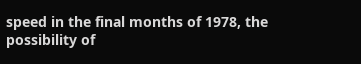speed in the final months of 1978, the possibility of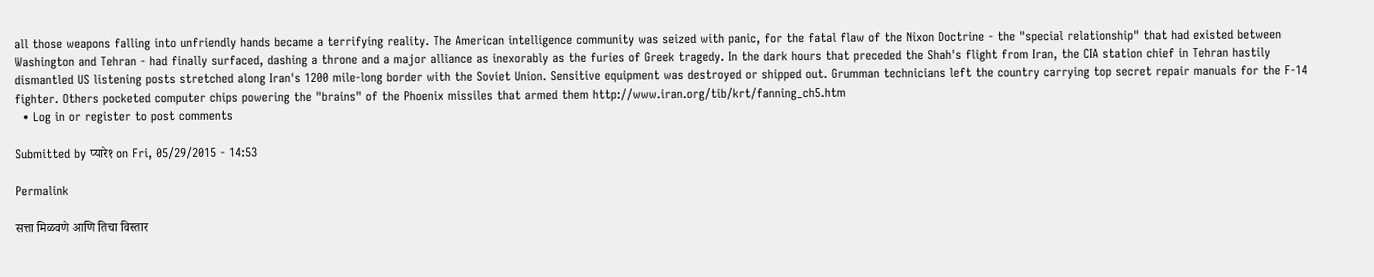all those weapons falling into unfriendly hands became a terrifying reality. The American intelligence community was seized with panic, for the fatal flaw of the Nixon Doctrine - the "special relationship" that had existed between Washington and Tehran - had finally surfaced, dashing a throne and a major alliance as inexorably as the furies of Greek tragedy. In the dark hours that preceded the Shah's flight from Iran, the CIA station chief in Tehran hastily dismantled US listening posts stretched along Iran's 1200 mile-long border with the Soviet Union. Sensitive equipment was destroyed or shipped out. Grumman technicians left the country carrying top secret repair manuals for the F-14 fighter. Others pocketed computer chips powering the "brains" of the Phoenix missiles that armed them http://www.iran.org/tib/krt/fanning_ch5.htm
  • Log in or register to post comments

Submitted by प्यारे१ on Fri, 05/29/2015 - 14:53

Permalink

सत्ता मिळवणे आणि तिचा विस्तार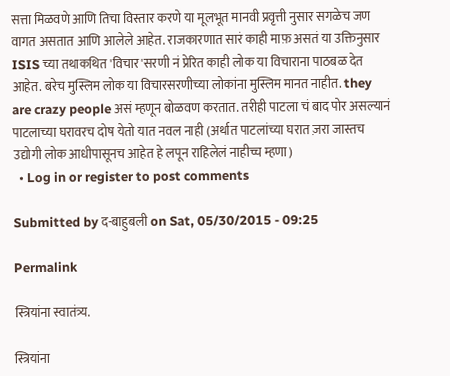सत्ता मिळवणे आणि तिचा विस्तार करणे या मूलभूत मानवी प्रवृत्ती नुसार सगळेच जण वागत असतात आणि आलेले आहेत. राजकारणात सारं काही माफ़ असतं या उक्तिनुसार ISIS च्या तथाकथित 'विचार'सरणी नं प्रेरित काही लोक या विचाराना पाठबळ देत आहेत. बरेच मुस्लिम लोक या विचारसरणीच्या लोकांना मुस्लिम मानत नाहीत. they are crazy people असं म्हणून बोळवण करतात. तरीही पाटला चं बाद पोर असल्यानं पाटलाच्या घरावरच दोष येतो यात नवल नाही (अर्थात पाटलांच्या घरात ज़रा जास्तच उद्योगी लोक आधीपासूनच आहेत हे लपून राहिलेलं नाहीच्च म्हणा)
  • Log in or register to post comments

Submitted by द-बाहुबली on Sat, 05/30/2015 - 09:25

Permalink

स्त्रियांना स्वातंत्र्य.

स्त्रियांना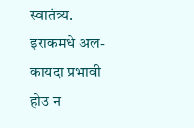स्वातंत्र्य. इराकमधे अल-कायदा प्रभावी होउ न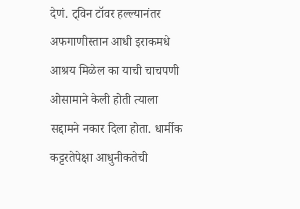देणं. ट्विन टॉवर हल्ल्यानंतर अफगाणीस्तान आधी इराकमधे आश्रय मिळेल का याची चाचपणी ओसामाने केली होती त्याला सद्दामने नकार दिला होता. धार्मीक कट्टरतेपेक्षा आधुनीकतेची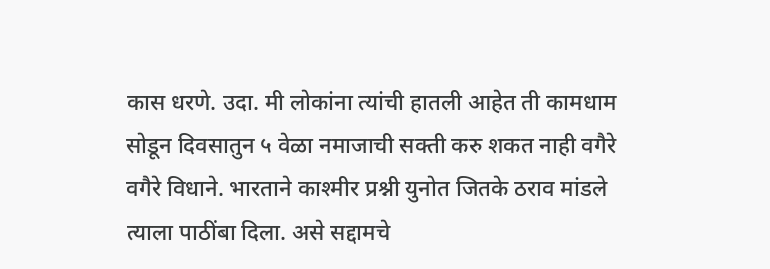कास धरणे. उदा. मी लोकांना त्यांची हातली आहेत ती कामधाम सोडून दिवसातुन ५ वेळा नमाजाची सक्ती करु शकत नाही वगैरे वगैरे विधाने. भारताने काश्मीर प्रश्नी युनोत जितके ठराव मांडले त्याला पाठींबा दिला. असे सद्दामचे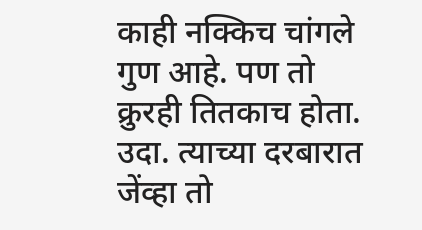काही नक्किच चांगले गुण आहे. पण तो क्रुरही तितकाच होता. उदा. त्याच्या दरबारात जेंव्हा तो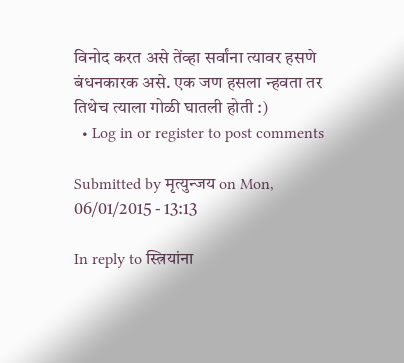विनोद करत असे तेंव्हा सर्वांना त्यावर हसणे बंधनकारक असे. एक जण हसला न्हवता तर तिथेच त्याला गोळी घातली होती :)
  • Log in or register to post comments

Submitted by मृत्युन्जय on Mon, 06/01/2015 - 13:13

In reply to स्त्रियांना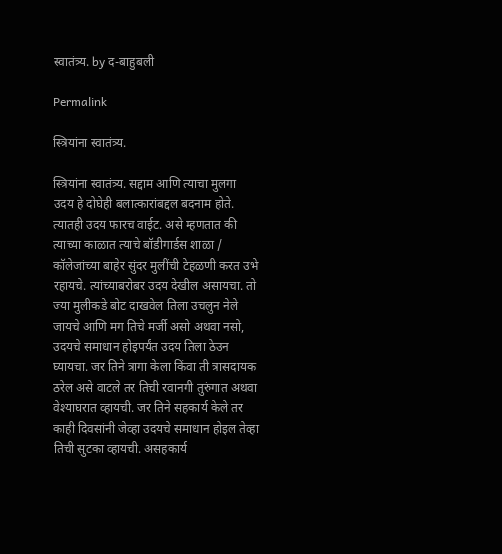स्वातंत्र्य. by द-बाहुबली

Permalink

स्त्रियांना स्वातंत्र्य.

स्त्रियांना स्वातंत्र्य. सद्दाम आणि त्याचा मुलगा उदय हे दोघेही बलात्कारांबद्दल बदनाम होते. त्यातही उदय फारच वाईट. असे म्हणतात की त्याच्या काळात त्याचे बॉडीगार्डस शाळा / कॉलेजांच्या बाहेर सुंदर मुलींची टेहळणी करत उभे रहायचे. त्यांच्याबरोबर उदय देखील असायचा. तो ज्या मुलीकडे बोट दाखवेल तिला उचलुन नेले जायचे आणि मग तिचे मर्जी असो अथवा नसो, उदयचे समाधान होइपर्यंत उदय तिला ठेउन घ्यायचा. जर तिने त्रागा केला किंवा ती त्रासदायक ठरेल असे वाटले तर तिची रवानगी तुरुंगात अथवा वेश्याघरात व्हायची. जर तिने सहकार्य केले तर काही दिवसांनी जेव्हा उदयचे समाधान होइल तेव्हा तिची सुटका व्हायची. असहकार्य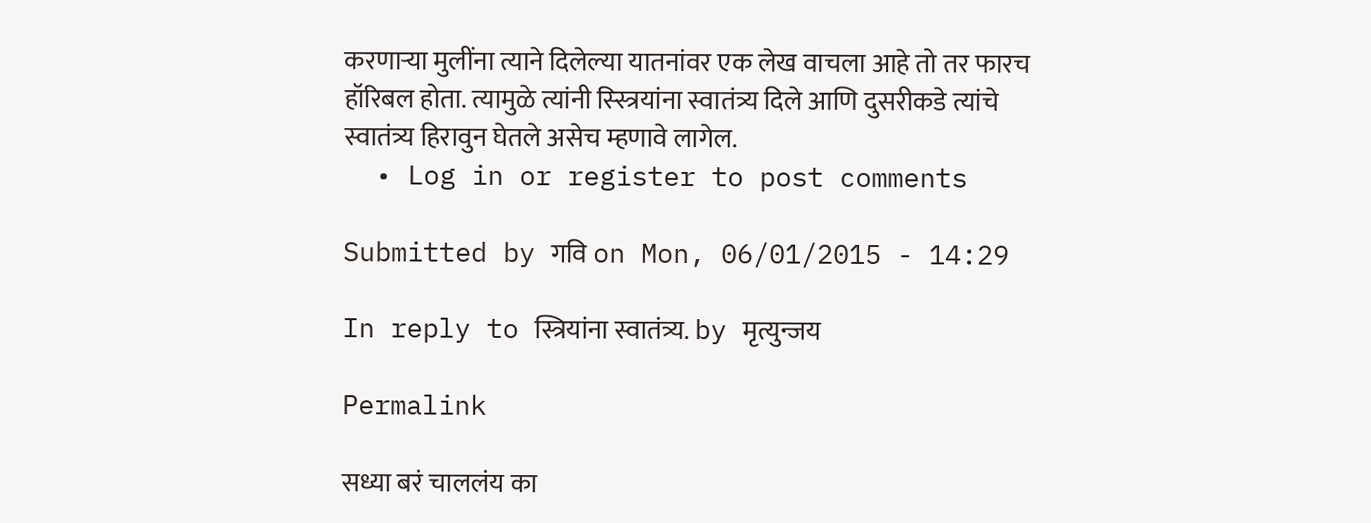करणार्‍या मुलींना त्याने दिलेल्या यातनांवर एक लेख वाचला आहे तो तर फारच हॉरिबल होता. त्यामुळे त्यांनी स्स्त्रियांना स्वातंत्र्य दिले आणि दुसरीकडे त्यांचे स्वातंत्र्य हिरावुन घेतले असेच म्हणावे लागेल.
  • Log in or register to post comments

Submitted by गवि on Mon, 06/01/2015 - 14:29

In reply to स्त्रियांना स्वातंत्र्य. by मृत्युन्जय

Permalink

सध्या बरं चाललंय का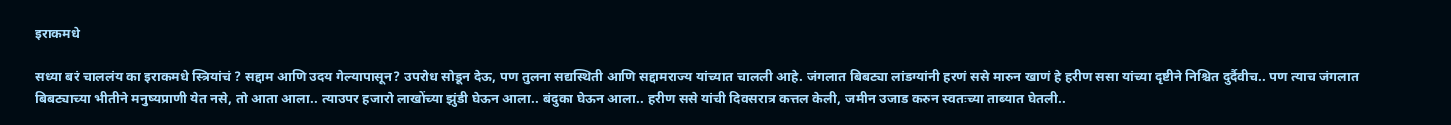इराकमधे

सध्या बरं चाललंय का इराकमधे स्त्रियांचं ? सद्दाम आणि उदय गेल्यापासून? उपरोध सोडून देऊ, पण तुलना सद्यस्थिती आणि सद्दामराज्य यांच्यात चालली आहे. जंगलात बिबट्या लांडग्यांनी हरणं ससे मारुन खाणं हे हरीण ससा यांच्या दृष्टीने निश्चित दुर्दैवीच.. पण त्याच जंगलात बिबट्याच्या भीतीने मनुष्यप्राणी येत नसे, तो आता आला.. त्याउपर हजारो लाखोंच्या झुंडी घेऊन आला.. बंदुका घेऊन आला.. हरीण ससे यांची दिवसरात्र कत्तल केली, जमीन उजाड करुन स्वतःच्या ताब्यात घेतली..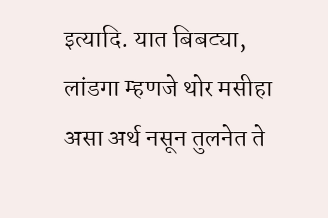इत्यादि. यात बिबट्या, लांडगा म्हणजे थोर मसीहा असा अर्थ नसून तुलनेत ते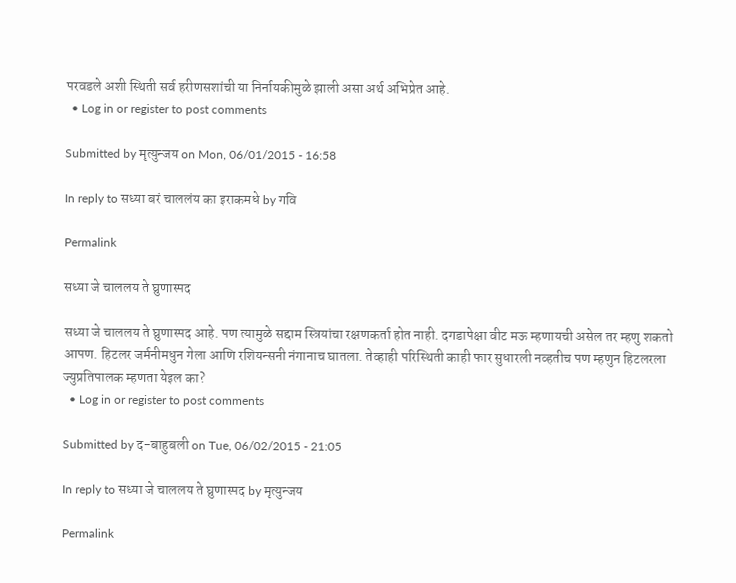परवडले अशी स्थिती सर्व हरीणसशांची या निर्नायकीमुळे झाली असा अर्थ अभिप्रेत आहे.
  • Log in or register to post comments

Submitted by मृत्युन्जय on Mon, 06/01/2015 - 16:58

In reply to सध्या बरं चाललंय का इराकमधे by गवि

Permalink

सध्या जे चाललय ते घ्रुणास्पद

सध्या जे चाललय ते घ्रुणास्पद आहे. पण त्यामुळे सद्दाम स्त्रियांचा रक्षणकर्ता होत नाही. दगडापेक्षा वीट मऊ म्हणायची असेल तर म्हणु शकतो आपण. हिटलर जर्मनीमधुन गेला आणि रशियन्सनी नंगानाच घातला. तेव्हाही परिस्थिती काही फार सुधारली नव्हतीच पण म्हणुन हिटलरला ज्युप्रतिपालक म्हणता येइल का?
  • Log in or register to post comments

Submitted by द-बाहुबली on Tue, 06/02/2015 - 21:05

In reply to सध्या जे चाललय ते घ्रुणास्पद by मृत्युन्जय

Permalink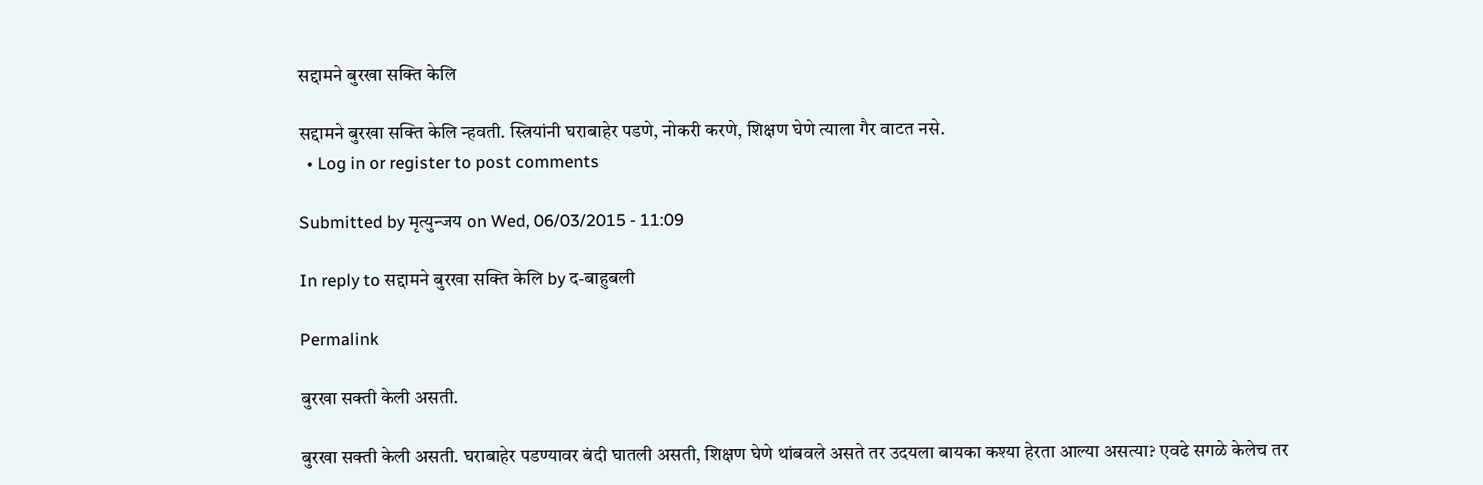सद्दामने बुरखा सक्ति केलि

सद्दामने बुरखा सक्ति केलि न्हवती. स्त्रियांनी घराबाहेर पडणे, नोकरी करणे, शिक्षण घेणे त्याला गैर वाटत नसे.
  • Log in or register to post comments

Submitted by मृत्युन्जय on Wed, 06/03/2015 - 11:09

In reply to सद्दामने बुरखा सक्ति केलि by द-बाहुबली

Permalink

बुरखा सक्ती केली असती.

बुरखा सक्ती केली असती. घराबाहेर पडण्यावर बंदी घातली असती, शिक्षण घेणे थांबवले असते तर उदयला बायका कश्या हेरता आल्या असत्या? एवढे सगळे केलेच तर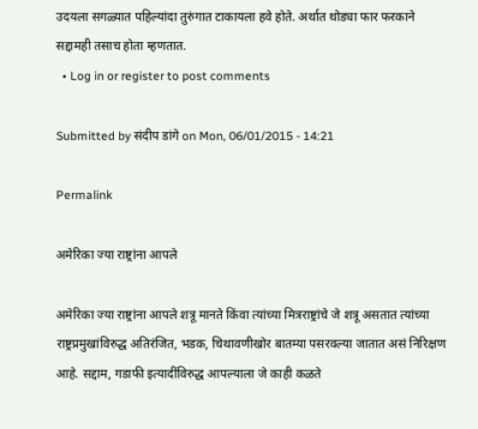उदयला सगळ्यात पहिल्यांदा तुरुंगात टाकायला हवे होते. अर्थात थोड्या फार फरकाने सद्दामही तसाच होता म्हणतात.
  • Log in or register to post comments

Submitted by संदीप डांगे on Mon, 06/01/2015 - 14:21

Permalink

अमेरिका ज्या राष्ट्रांना आपले

अमेरिका ज्या राष्ट्रांना आपले शत्रू मानते किंवा त्यांच्या मित्रराष्ट्रांचे जे शत्रू असतात त्यांच्या राष्ट्रप्रमुखांविरुद्ध अतिरंजित, भडक, चिथावणीखोर बातम्या पसरवल्या जातात असं निरिक्षण आहे. सद्दाम, गडाफी इत्यादींविरुद्ध आपल्याला जे काही कळते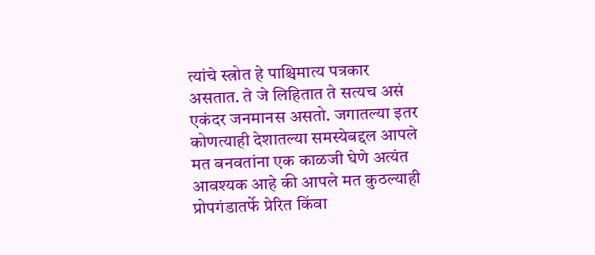त्यांचे स्त्रोत हे पाश्चिमात्य पत्रकार असतात. ते जे लिहितात ते सत्यच असं एकंदर जनमानस असतो. जगातल्या इतर कोणत्याही देशातल्या समस्येबद्दल आपले मत बनवतांना एक काळजी घेणे अत्यंत आवश्यक आहे की आपले मत कुठल्याही प्रोपगंडातर्फे प्रेरित किंवा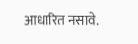आधारित नसावे.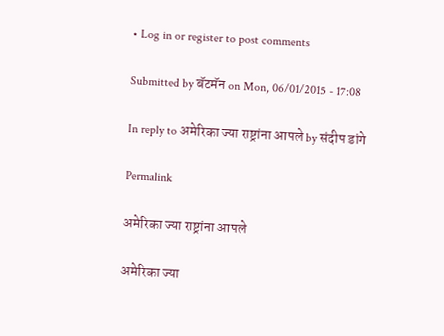• Log in or register to post comments

Submitted by बॅटमॅन on Mon, 06/01/2015 - 17:08

In reply to अमेरिका ज्या राष्ट्रांना आपले by संदीप डांगे

Permalink

अमेरिका ज्या राष्ट्रांना आपले

अमेरिका ज्या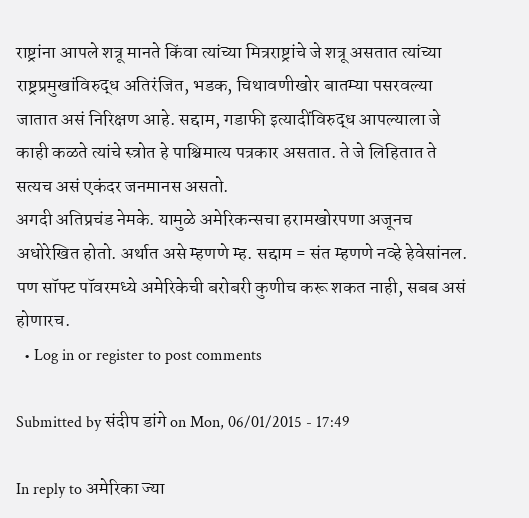राष्ट्रांना आपले शत्रू मानते किंवा त्यांच्या मित्रराष्ट्रांचे जे शत्रू असतात त्यांच्या राष्ट्रप्रमुखांविरुद्ध अतिरंजित, भडक, चिथावणीखोर बातम्या पसरवल्या जातात असं निरिक्षण आहे. सद्दाम, गडाफी इत्यादींविरुद्ध आपल्याला जे काही कळते त्यांचे स्त्रोत हे पाश्चिमात्य पत्रकार असतात. ते जे लिहितात ते सत्यच असं एकंदर जनमानस असतो.
अगदी अतिप्रचंड नेमके. यामुळे अमेरिकन्सचा हरामखोरपणा अजूनच अधोरेखित होतो. अर्थात असे म्हणणे म्ह. सद्दाम = संत म्हणणे नव्हे हेवेसांनल. पण सॉफ्ट पॉवरमध्ये अमेरिकेची बरोबरी कुणीच करू शकत नाही, सबब असं होणारच.
  • Log in or register to post comments

Submitted by संदीप डांगे on Mon, 06/01/2015 - 17:49

In reply to अमेरिका ज्या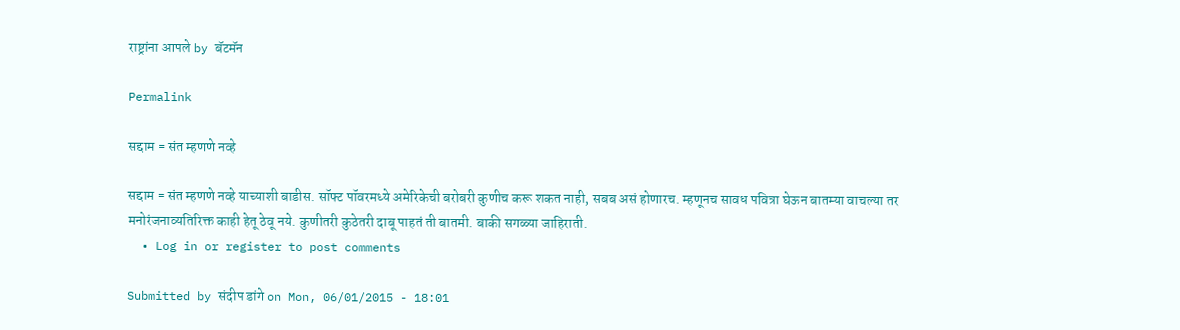राष्ट्रांना आपले by बॅटमॅन

Permalink

सद्दाम = संत म्हणणे नव्हे

सद्दाम = संत म्हणणे नव्हे याच्याशी बाडीस. सॉफ्ट पॉवरमध्ये अमेरिकेची बरोबरी कुणीच करू शकत नाही, सबब असं होणारच. म्हणूनच सावध पवित्रा घेऊन बातम्या वाचल्या तर मनोरंजनाव्यतिरिक्त काही हेतू ठेवू नये. कुणीतरी कुठेतरी दाबू पाहतं ती बातमी. बाकी सगळ्या जाहिराती.
  • Log in or register to post comments

Submitted by संदीप डांगे on Mon, 06/01/2015 - 18:01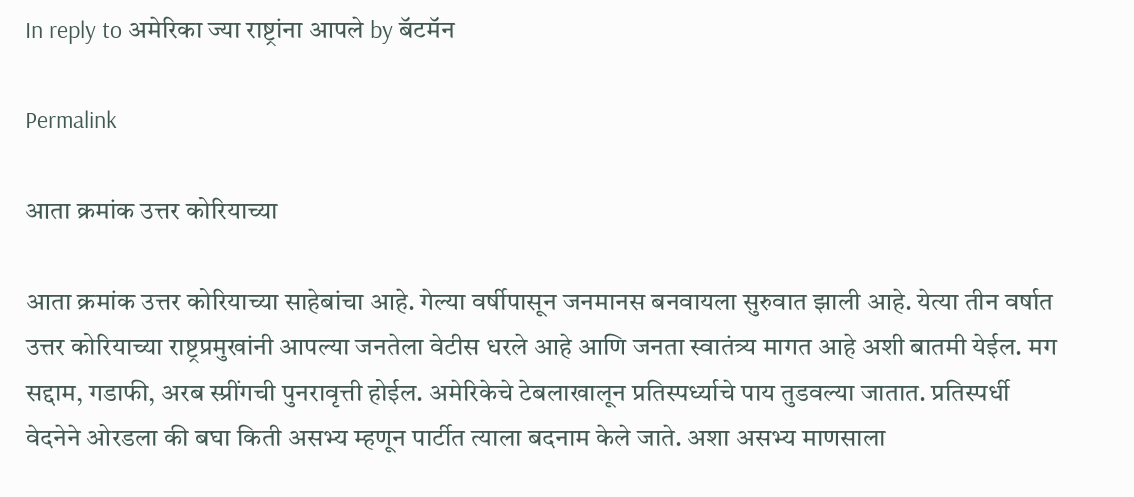In reply to अमेरिका ज्या राष्ट्रांना आपले by बॅटमॅन

Permalink

आता क्रमांक उत्तर कोरियाच्या

आता क्रमांक उत्तर कोरियाच्या साहेबांचा आहे. गेल्या वर्षीपासून जनमानस बनवायला सुरुवात झाली आहे. येत्या तीन वर्षात उत्तर कोरियाच्या राष्ट्रप्रमुखांनी आपल्या जनतेला वेटीस धरले आहे आणि जनता स्वातंत्र्य मागत आहे अशी बातमी येईल. मग सद्दाम, गडाफी, अरब स्प्रींगची पुनरावृत्ती होईल. अमेरिकेचे टेबलाखालून प्रतिस्पर्ध्याचे पाय तुडवल्या जातात. प्रतिस्पर्धी वेदनेने ओरडला की बघा किती असभ्य म्हणून पार्टीत त्याला बदनाम केले जाते. अशा असभ्य माणसाला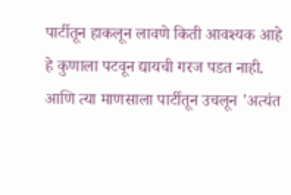पार्टीतून हाकलून लावणे किती आवश्यक आहे हे कुणाला पटवून द्यायची गरज पडत नाही. आणि त्या माणसाला पार्टीतून उचलून 'अत्यंत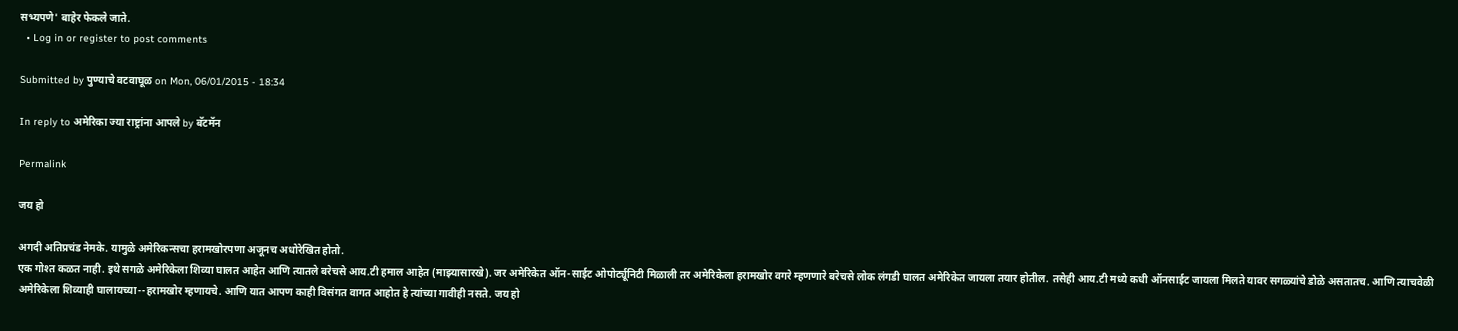सभ्यपणे' बाहेर फेकले जाते.
  • Log in or register to post comments

Submitted by पुण्याचे वटवाघूळ on Mon, 06/01/2015 - 18:34

In reply to अमेरिका ज्या राष्ट्रांना आपले by बॅटमॅन

Permalink

जय हो

अगदी अतिप्रचंड नेमके. यामुळे अमेरिकन्सचा हरामखोरपणा अजूनच अधोरेखित होतो.
एक गोश्त कळत नाही. इथे सगळे अमेरिकेला शिव्या घालत आहेत आणि त्यातले बरेचसे आय.टी हमाल आहेत (माझ्यासारखे). जर अमेरिकेत ऑन-साईट ओपोर्ट्यूनिटी मिळाली तर अमेरिकेला हरामखोर वगरे म्हणणारे बरेचसे लोक लंगडी घालत अमेरिकेत जायला तयार होतील. तसेही आय.टी मध्ये कधी ऑनसाईट जायला मिलते यावर सगळ्यांचे डोळे असतातच. आणि त्याचवेळी अमेरिकेला शिव्याही घालायच्या--हरामखोर म्हणायचे. आणि यात आपण काही विसंगत वागत आहोत हे त्यांच्या गावीही नसते. जय हो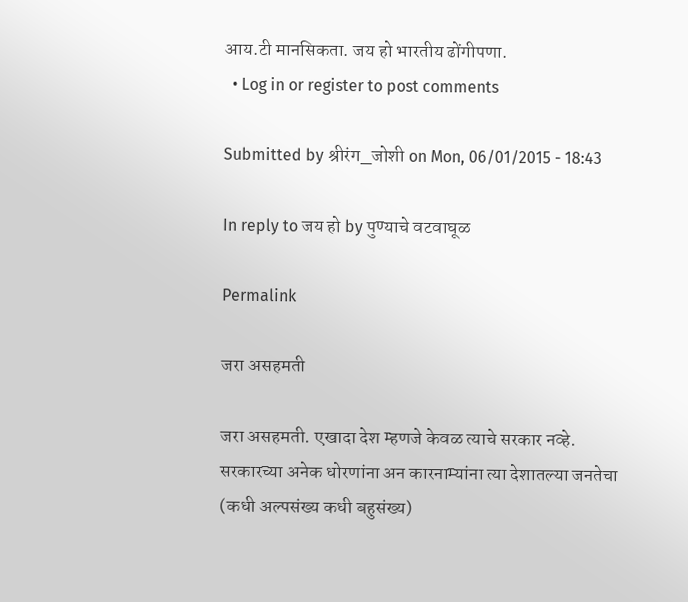आय.टी मानसिकता. जय हो भारतीय ढोंगीपणा.
  • Log in or register to post comments

Submitted by श्रीरंग_जोशी on Mon, 06/01/2015 - 18:43

In reply to जय हो by पुण्याचे वटवाघूळ

Permalink

जरा असहमती

जरा असहमती. एखादा देश म्हणजे केवळ त्याचे सरकार नव्हे. सरकारच्या अनेक धोरणांना अन कारनाम्यांना त्या देशातल्या जनतेचा (कधी अल्पसंख्य कधी बहुसंख्य)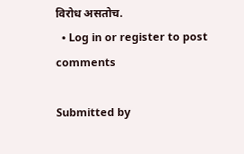विरोध असतोच.
  • Log in or register to post comments

Submitted by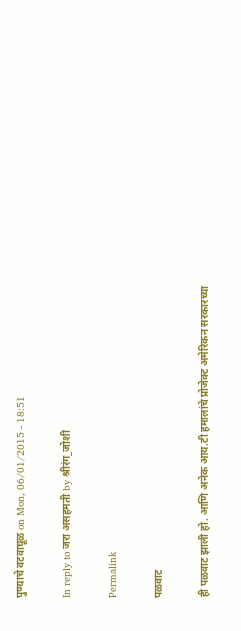पुण्याचे वटवाघूळ on Mon, 06/01/2015 - 18:51

In reply to जरा असहमती by श्रीरंग_जोशी

Permalink

पळवाट

ही पळवाट झाली हो. आणि अनेक आय.टी हमालांचे प्रोजेक्ट अमेरिकन सरकारच्या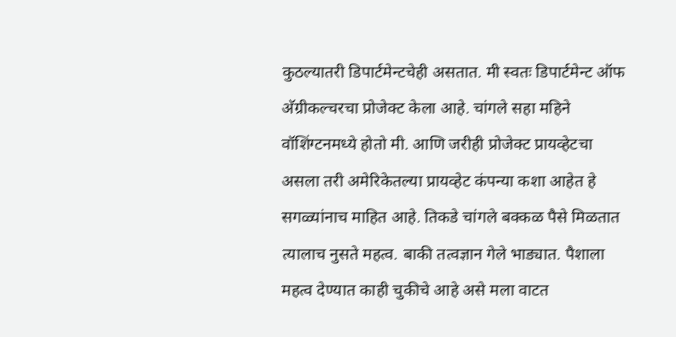कुठल्यातरी डिपार्टमेन्टचेही असतात. मी स्वतः डिपार्टमेन्ट ऑफ अ‍ॅग्रीकल्चरचा प्रोजेक्ट केला आहे. चांगले सहा महिने वॉशिंग्टनमध्ये होतो मी. आणि जरीही प्रोजेक्ट प्रायव्हेटचा असला तरी अमेरिकेतल्या प्रायव्हेट कंपन्या कशा आहेत हे सगळ्यांनाच माहित आहे. तिकडे चांगले बक्कळ पैसे मिळतात त्यालाच नुसते महत्व. बाकी तत्वज्ञान गेले भाड्यात. पैशाला महत्व देण्यात काही चुकीचे आहे असे मला वाटत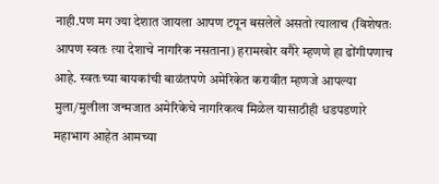नाही.पण मग ज्या देशात जायला आपण टपून बसलेले असतो त्यालाच (विशेषतः आपण स्वतः त्या देशाचे नागरिक नसताना) हरामखोर वगैरे म्हणणे हा ढोंगीपणाच आहे. स्वतःच्या बायकांची बाळंतपणे अमेरिकेत करावीत म्हणजे आपल्या मुला/मुलीला जन्मजात अमेरिकेचे नागरिकत्व मिळेल यासाठीही धडपडणारे महाभाग आहेत आमच्या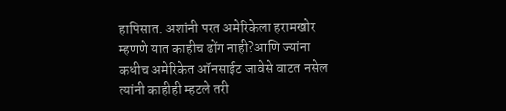हापिसात. अशांनी परत अमेरिकेला हरामखोर म्हणणे यात काहीच ढोंग नाही?आणि ज्यांना कधीच अमेरिकेत ऑनसाईट जावेसे वाटत नसेल त्यांनी काहीही म्हटले तरी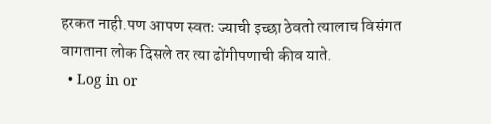हरकत नाही.पण आपण स्वतः ज्याची इच्छा ठेवतो त्यालाच विसंगत वागताना लोक दिसले तर त्या ढोंगीपणाची कीव याते.
  • Log in or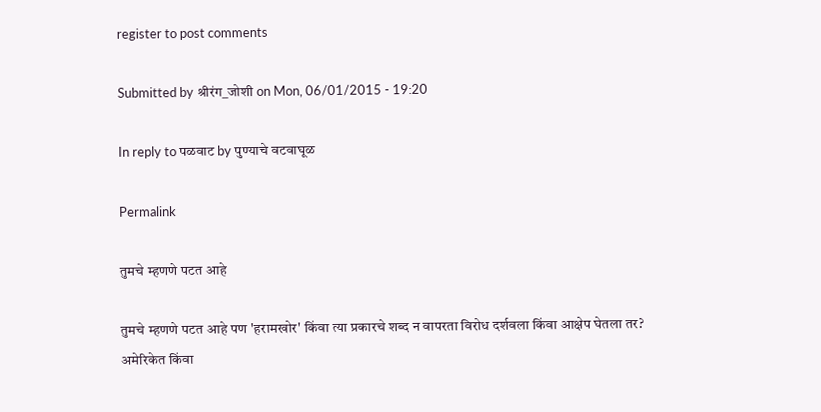register to post comments

Submitted by श्रीरंग_जोशी on Mon, 06/01/2015 - 19:20

In reply to पळवाट by पुण्याचे वटवाघूळ

Permalink

तुमचे म्हणणे पटत आहे

तुमचे म्हणणे पटत आहे पण 'हरामखोर' किंवा त्या प्रकारचे शब्द न वापरता विरोध दर्शवला किंवा आक्षेप घेतला तर? अमेरिकेत किंवा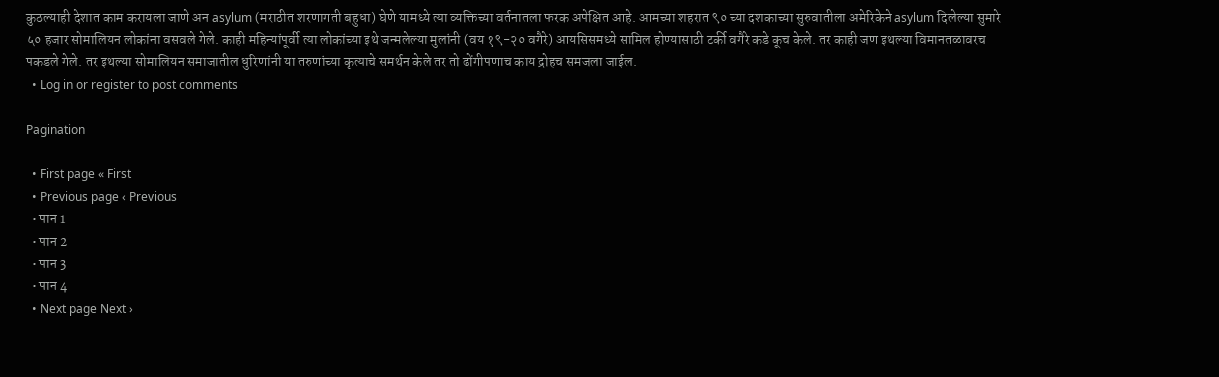कुठल्याही देशात काम करायला जाणे अन asylum (मराठीत शरणागती बहुधा) घेणे यामध्ये त्या व्यक्तिच्या वर्तनातला फरक अपेक्षित आहे. आमच्या शहरात ९० च्या दशकाच्या सुरुवातीला अमेरिकेने asylum दिलेल्या सुमारे ५० हजार सोमालियन लोकांना वसवले गेले. काही महिन्यांपूर्वी त्या लोकांच्या इथे जन्मलेल्या मुलांनी (वय १९-२० वगैरे) आयसिसमध्ये सामिल होण्यासाठी टर्की वगैरे कडे कूच केले. तर काही जण इथल्या विमानतळावरच पकडले गेले. तर इथल्या सोमालियन समाजातील धुरिणांनी या तरुणांच्या कृत्याचे समर्थन केले तर तो ढोंगीपणाच काय द्रोहच समजला जाईल.
  • Log in or register to post comments

Pagination

  • First page « First
  • Previous page ‹ Previous
  • पान 1
  • पान 2
  • पान 3
  • पान 4
  • Next page Next ›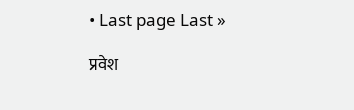• Last page Last »

प्रवेश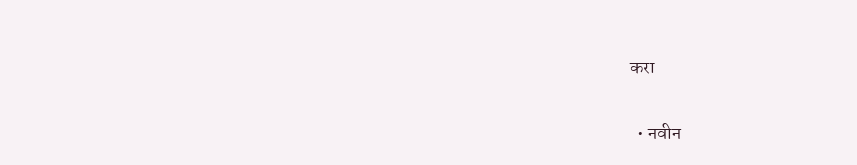करा

  • नवीन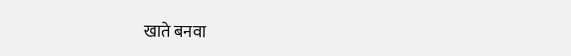खाते बनवा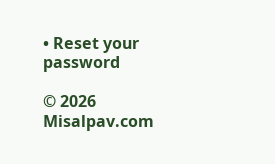• Reset your password

© 2026 Misalpav.com